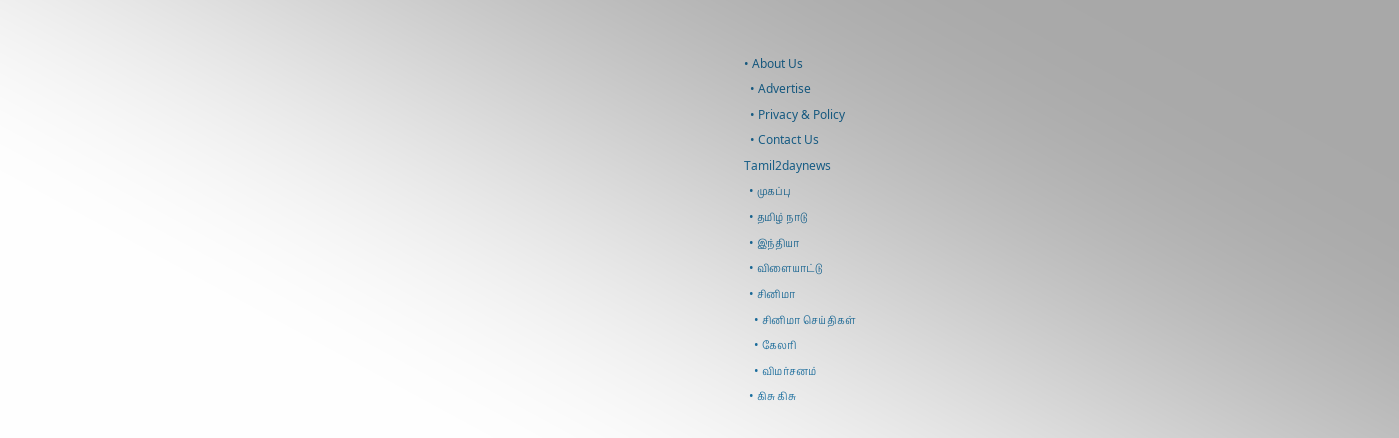• About Us
  • Advertise
  • Privacy & Policy
  • Contact Us
Tamil2daynews
  • முகப்பு
  • தமிழ் நாடு
  • இந்தியா
  • விளையாட்டு
  • சினிமா
    • சினிமா செய்திகள்
    • கேலரி
    • விமர்சனம்
  • கிசு கிசு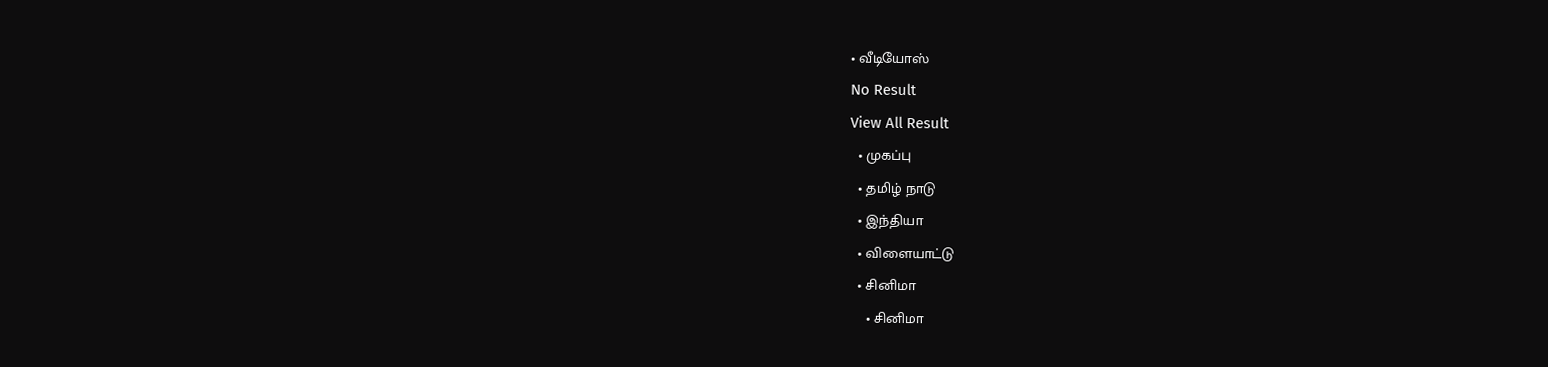• வீடியோஸ்
No Result
View All Result
  • முகப்பு
  • தமிழ் நாடு
  • இந்தியா
  • விளையாட்டு
  • சினிமா
    • சினிமா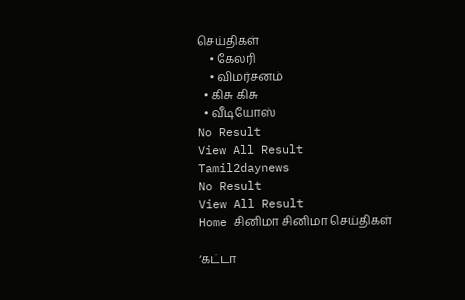செய்திகள்
    • கேலரி
    • விமர்சனம்
  • கிசு கிசு
  • வீடியோஸ்
No Result
View All Result
Tamil2daynews
No Result
View All Result
Home சினிமா சினிமா செய்திகள்

‘கட்டா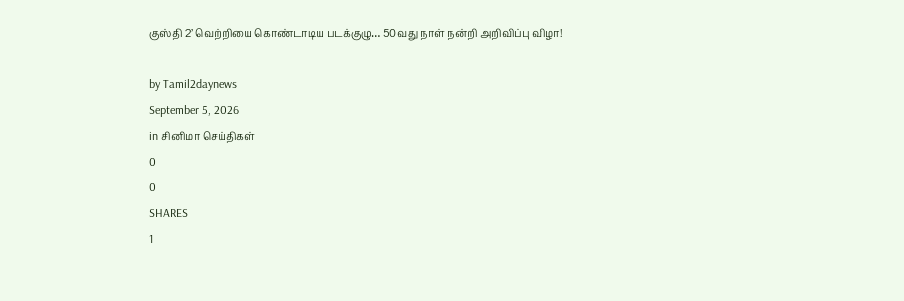குஸ்தி 2’ வெற்றியை கொண்டாடிய படக்குழு… 50வது நாள் நன்றி அறிவிப்பு விழா!

by Tamil2daynews
September 5, 2026
in சினிமா செய்திகள்
0
0
SHARES
1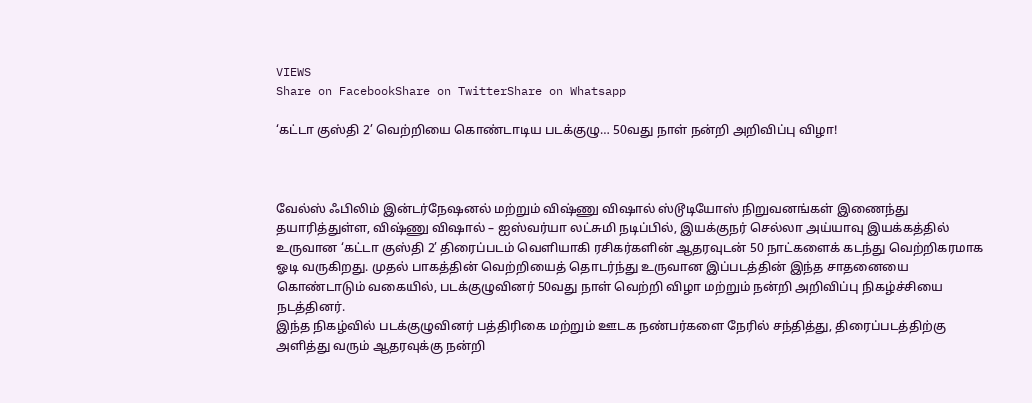VIEWS
Share on FacebookShare on TwitterShare on Whatsapp

‘கட்டா குஸ்தி 2’ வெற்றியை கொண்டாடிய படக்குழு… 50வது நாள் நன்றி அறிவிப்பு விழா!



வேல்ஸ் ஃபிலிம் இன்டர்நேஷனல் மற்றும் விஷ்ணு விஷால் ஸ்டூடியோஸ் நிறுவனங்கள் இணைந்து தயாரித்துள்ள, விஷ்ணு விஷால் – ஐஸ்வர்யா லட்சுமி நடிப்பில், இயக்குநர் செல்லா அய்யாவு இயக்கத்தில் உருவான ‘கட்டா குஸ்தி 2’ திரைப்படம் வெளியாகி ரசிகர்களின் ஆதரவுடன் 50 நாட்களைக் கடந்து வெற்றிகரமாக ஓடி வருகிறது. முதல் பாகத்தின் வெற்றியைத் தொடர்ந்து உருவான இப்படத்தின் இந்த சாதனையை கொண்டாடும் வகையில், படக்குழுவினர் 50வது நாள் வெற்றி விழா மற்றும் நன்றி அறிவிப்பு நிகழ்ச்சியை நடத்தினர்.
இந்த நிகழ்வில் படக்குழுவினர் பத்திரிகை மற்றும் ஊடக நண்பர்களை நேரில் சந்தித்து, திரைப்படத்திற்கு அளித்து வரும் ஆதரவுக்கு நன்றி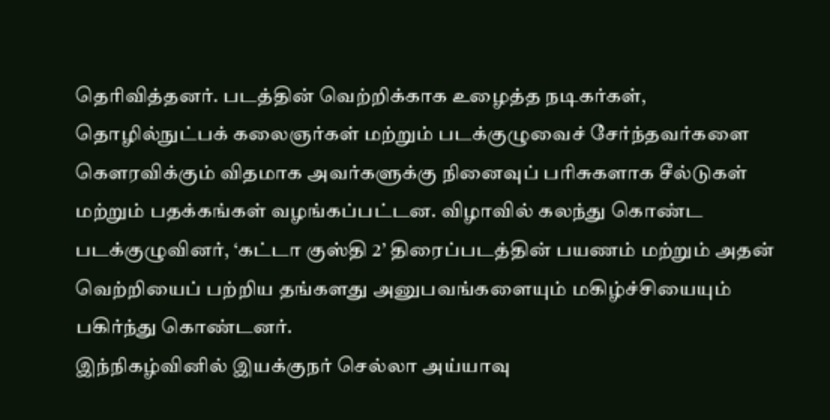தெரிவித்தனர். படத்தின் வெற்றிக்காக உழைத்த நடிகர்கள், தொழில்நுட்பக் கலைஞர்கள் மற்றும் படக்குழுவைச் சேர்ந்தவர்களை கௌரவிக்கும் விதமாக அவர்களுக்கு நினைவுப் பரிசுகளாக சீல்டுகள் மற்றும் பதக்கங்கள் வழங்கப்பட்டன. விழாவில் கலந்து கொண்ட படக்குழுவினர், ‘கட்டா குஸ்தி 2’ திரைப்படத்தின் பயணம் மற்றும் அதன் வெற்றியைப் பற்றிய தங்களது அனுபவங்களையும் மகிழ்ச்சியையும் பகிர்ந்து கொண்டனர்.
இந்நிகழ்வினில் இயக்குநர் செல்லா அய்யாவு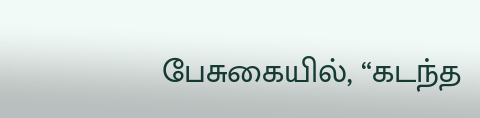பேசுகையில், “கடந்த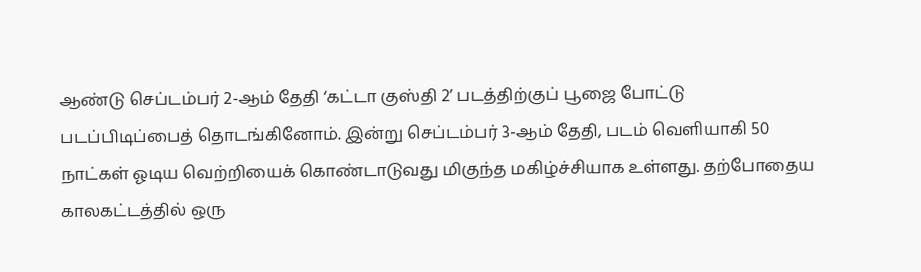ஆண்டு செப்டம்பர் 2-ஆம் தேதி ‘கட்டா குஸ்தி 2’ படத்திற்குப் பூஜை போட்டு படப்பிடிப்பைத் தொடங்கினோம். இன்று செப்டம்பர் 3-ஆம் தேதி, படம் வெளியாகி 50 நாட்கள் ஓடிய வெற்றியைக் கொண்டாடுவது மிகுந்த மகிழ்ச்சியாக உள்ளது. தற்போதைய காலகட்டத்தில் ஒரு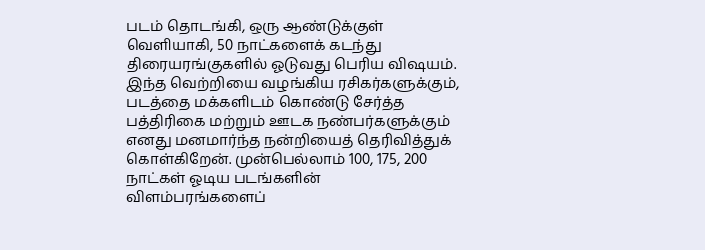படம் தொடங்கி, ஒரு ஆண்டுக்குள் வெளியாகி, 50 நாட்களைக் கடந்து திரையரங்குகளில் ஓடுவது பெரிய விஷயம். இந்த வெற்றியை வழங்கிய ரசிகர்களுக்கும், படத்தை மக்களிடம் கொண்டு சேர்த்த பத்திரிகை மற்றும் ஊடக நண்பர்களுக்கும் எனது மனமார்ந்த நன்றியைத் தெரிவித்துக் கொள்கிறேன். முன்பெல்லாம் 100, 175, 200 நாட்கள் ஓடிய படங்களின் விளம்பரங்களைப்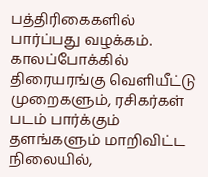பத்திரிகைகளில் பார்ப்பது வழக்கம். காலப்போக்கில் திரையரங்கு வெளியீட்டு முறைகளும், ரசிகர்கள் படம் பார்க்கும் தளங்களும் மாறிவிட்ட நிலையில்,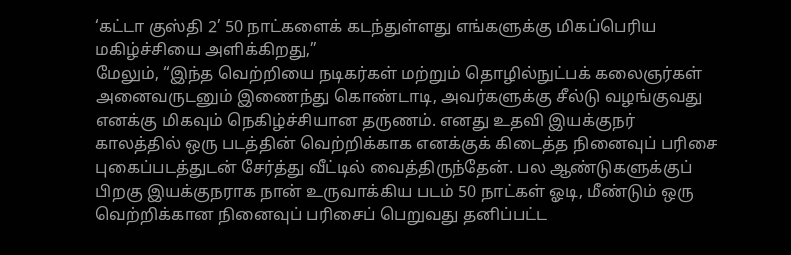‘கட்டா குஸ்தி 2’ 50 நாட்களைக் கடந்துள்ளது எங்களுக்கு மிகப்பெரிய மகிழ்ச்சியை அளிக்கிறது,”
மேலும், “இந்த வெற்றியை நடிகர்கள் மற்றும் தொழில்நுட்பக் கலைஞர்கள் அனைவருடனும் இணைந்து கொண்டாடி, அவர்களுக்கு சீல்டு வழங்குவது எனக்கு மிகவும் நெகிழ்ச்சியான தருணம். எனது உதவி இயக்குநர் காலத்தில் ஒரு படத்தின் வெற்றிக்காக எனக்குக் கிடைத்த நினைவுப் பரிசை புகைப்படத்துடன் சேர்த்து வீட்டில் வைத்திருந்தேன். பல ஆண்டுகளுக்குப் பிறகு இயக்குநராக நான் உருவாக்கிய படம் 50 நாட்கள் ஓடி, மீண்டும் ஒரு வெற்றிக்கான நினைவுப் பரிசைப் பெறுவது தனிப்பட்ட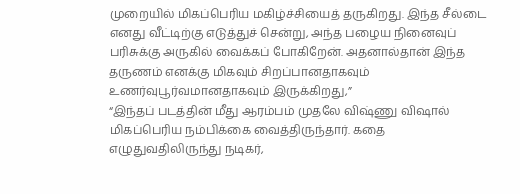முறையில் மிகப்பெரிய மகிழ்ச்சியைத் தருகிறது. இந்த சீல்டை எனது வீட்டிற்கு எடுத்துச் சென்று, அந்த பழைய நினைவுப் பரிசுக்கு அருகில் வைக்கப் போகிறேன். அதனால்தான் இந்த தருணம் எனக்கு மிகவும் சிறப்பானதாகவும் உணர்வுபூர்வமானதாகவும் இருக்கிறது,”
“இந்தப் படத்தின் மீது ஆரம்பம் முதலே விஷ்ணு விஷால் மிகப்பெரிய நம்பிக்கை வைத்திருந்தார். கதை எழுதுவதிலிருந்து நடிகர்,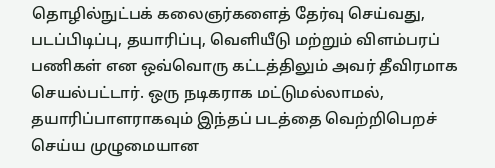தொழில்நுட்பக் கலைஞர்களைத் தேர்வு செய்வது, படப்பிடிப்பு, தயாரிப்பு, வெளியீடு மற்றும் விளம்பரப் பணிகள் என ஒவ்வொரு கட்டத்திலும் அவர் தீவிரமாக செயல்பட்டார். ஒரு நடிகராக மட்டுமல்லாமல், தயாரிப்பாளராகவும் இந்தப் படத்தை வெற்றிபெறச் செய்ய முழுமையான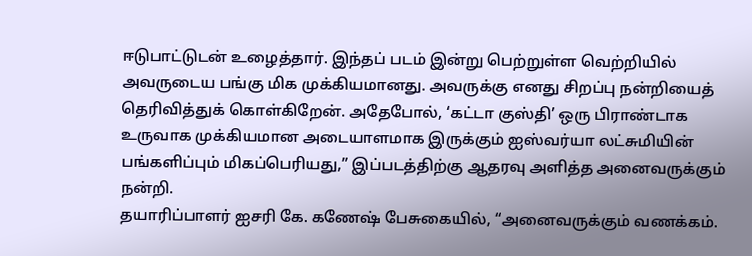ஈடுபாட்டுடன் உழைத்தார். இந்தப் படம் இன்று பெற்றுள்ள வெற்றியில் அவருடைய பங்கு மிக முக்கியமானது. அவருக்கு எனது சிறப்பு நன்றியைத் தெரிவித்துக் கொள்கிறேன். அதேபோல், ‘கட்டா குஸ்தி’ ஒரு பிராண்டாக உருவாக முக்கியமான அடையாளமாக இருக்கும் ஐஸ்வர்யா லட்சுமியின் பங்களிப்பும் மிகப்பெரியது,” இப்படத்திற்கு ஆதரவு அளித்த அனைவருக்கும் நன்றி.
தயாரிப்பாளர் ஐசரி கே. கணேஷ் பேசுகையில், “அனைவருக்கும் வணக்கம்.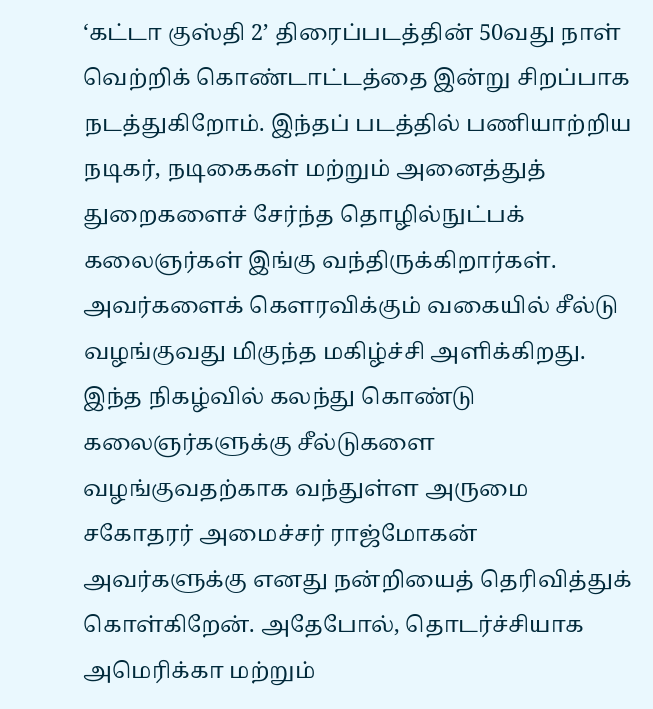‘கட்டா குஸ்தி 2’ திரைப்படத்தின் 50வது நாள் வெற்றிக் கொண்டாட்டத்தை இன்று சிறப்பாக நடத்துகிறோம். இந்தப் படத்தில் பணியாற்றிய நடிகர், நடிகைகள் மற்றும் அனைத்துத் துறைகளைச் சேர்ந்த தொழில்நுட்பக் கலைஞர்கள் இங்கு வந்திருக்கிறார்கள். அவர்களைக் கௌரவிக்கும் வகையில் சீல்டு வழங்குவது மிகுந்த மகிழ்ச்சி அளிக்கிறது. இந்த நிகழ்வில் கலந்து கொண்டு கலைஞர்களுக்கு சீல்டுகளை வழங்குவதற்காக வந்துள்ள அருமை சகோதரர் அமைச்சர் ராஜ்மோகன் அவர்களுக்கு எனது நன்றியைத் தெரிவித்துக் கொள்கிறேன். அதேபோல், தொடர்ச்சியாக அமெரிக்கா மற்றும்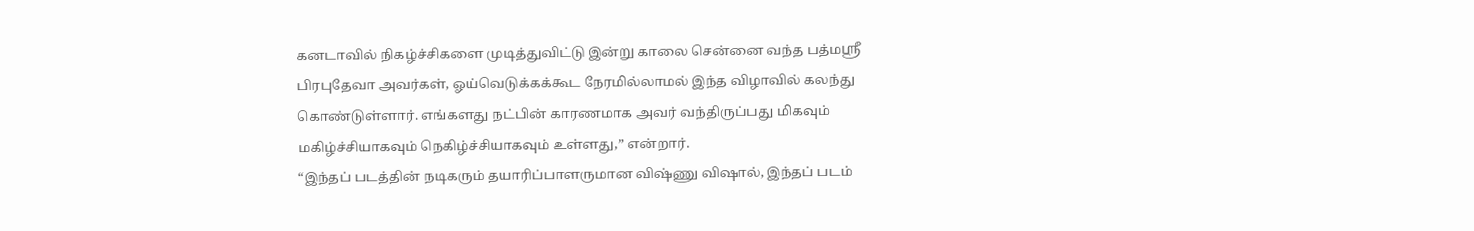கனடாவில் நிகழ்ச்சிகளை முடித்துவிட்டு இன்று காலை சென்னை வந்த பத்மஸ்ரீ பிரபுதேவா அவர்கள், ஓய்வெடுக்கக்கூட நேரமில்லாமல் இந்த விழாவில் கலந்து கொண்டுள்ளார். எங்களது நட்பின் காரணமாக அவர் வந்திருப்பது மிகவும் மகிழ்ச்சியாகவும் நெகிழ்ச்சியாகவும் உள்ளது,” என்றார்.
“இந்தப் படத்தின் நடிகரும் தயாரிப்பாளருமான விஷ்ணு விஷால், இந்தப் படம்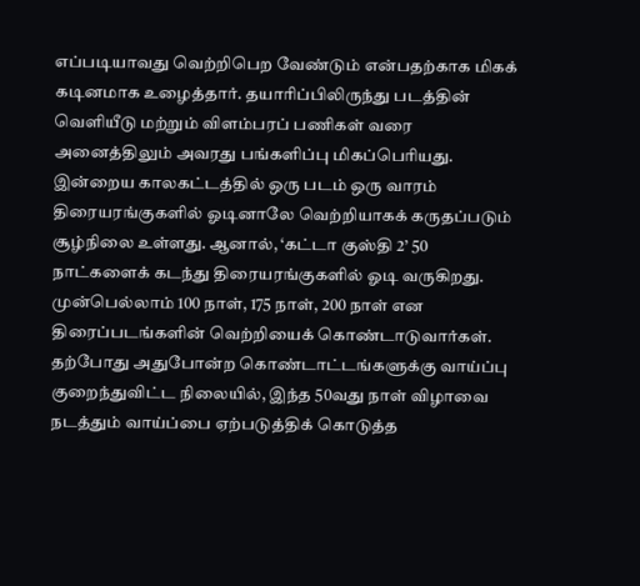எப்படியாவது வெற்றிபெற வேண்டும் என்பதற்காக மிகக் கடினமாக உழைத்தார். தயாரிப்பிலிருந்து படத்தின் வெளியீடு மற்றும் விளம்பரப் பணிகள் வரை அனைத்திலும் அவரது பங்களிப்பு மிகப்பெரியது. இன்றைய காலகட்டத்தில் ஒரு படம் ஒரு வாரம் திரையரங்குகளில் ஓடினாலே வெற்றியாகக் கருதப்படும் சூழ்நிலை உள்ளது. ஆனால், ‘கட்டா குஸ்தி 2’ 50 நாட்களைக் கடந்து திரையரங்குகளில் ஓடி வருகிறது. முன்பெல்லாம் 100 நாள், 175 நாள், 200 நாள் என திரைப்படங்களின் வெற்றியைக் கொண்டாடுவார்கள். தற்போது அதுபோன்ற கொண்டாட்டங்களுக்கு வாய்ப்பு குறைந்துவிட்ட நிலையில், இந்த 50வது நாள் விழாவை நடத்தும் வாய்ப்பை ஏற்படுத்திக் கொடுத்த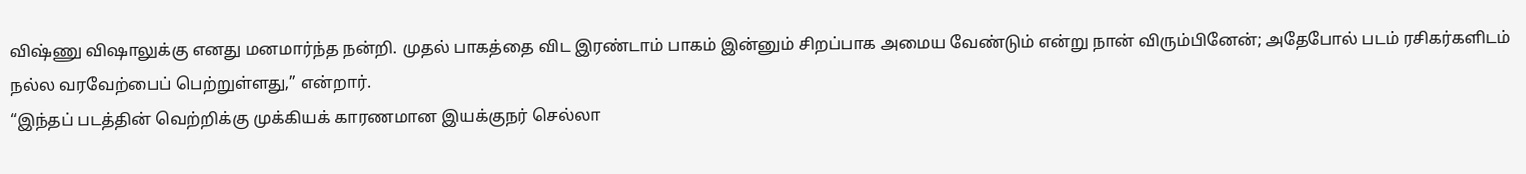விஷ்ணு விஷாலுக்கு எனது மனமார்ந்த நன்றி. முதல் பாகத்தை விட இரண்டாம் பாகம் இன்னும் சிறப்பாக அமைய வேண்டும் என்று நான் விரும்பினேன்; அதேபோல் படம் ரசிகர்களிடம் நல்ல வரவேற்பைப் பெற்றுள்ளது,” என்றார்.
“இந்தப் படத்தின் வெற்றிக்கு முக்கியக் காரணமான இயக்குநர் செல்லா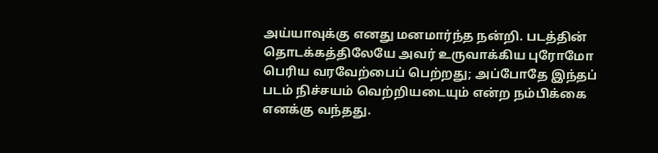அய்யாவுக்கு எனது மனமார்ந்த நன்றி. படத்தின் தொடக்கத்திலேயே அவர் உருவாக்கிய புரோமோ பெரிய வரவேற்பைப் பெற்றது; அப்போதே இந்தப் படம் நிச்சயம் வெற்றியடையும் என்ற நம்பிக்கை எனக்கு வந்தது.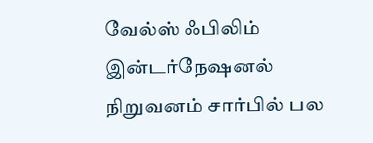வேல்ஸ் ஃபிலிம் இன்டர்நேஷனல் நிறுவனம் சார்பில் பல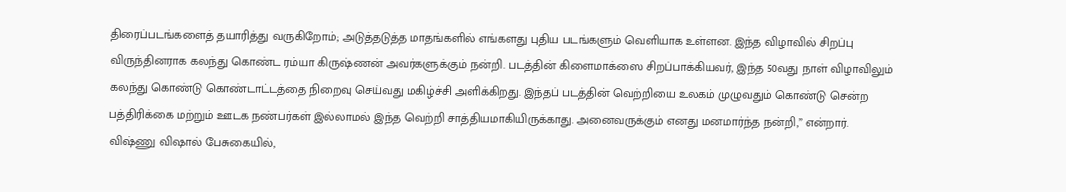திரைப்படங்களைத் தயாரித்து வருகிறோம்; அடுத்தடுத்த மாதங்களில் எங்களது புதிய படங்களும் வெளியாக உள்ளன. இந்த விழாவில் சிறப்பு விருந்தினராக கலந்து கொண்ட ரம்யா கிருஷ்ணன் அவர்களுக்கும் நன்றி. படத்தின் கிளைமாக்ஸை சிறப்பாக்கியவர், இந்த 50வது நாள் விழாவிலும் கலந்து கொண்டு கொண்டாட்டத்தை நிறைவு செய்வது மகிழ்ச்சி அளிக்கிறது. இந்தப் படத்தின் வெற்றியை உலகம் முழுவதும் கொண்டு சென்ற பத்திரிக்கை மற்றும் ஊடக நண்பர்கள் இல்லாமல் இந்த வெற்றி சாத்தியமாகியிருக்காது. அனைவருக்கும் எனது மனமார்ந்த நன்றி,” என்றார்.
விஷ்ணு விஷால் பேசுகையில்,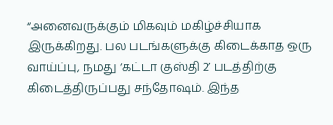“அனைவருக்கும் மிகவும் மகிழ்ச்சியாக இருக்கிறது. பல படங்களுக்கு கிடைக்காத ஒரு வாய்ப்பு, நமது ‘கட்டா குஸ்தி 2’ படத்திற்கு கிடைத்திருப்பது சந்தோஷம். இந்த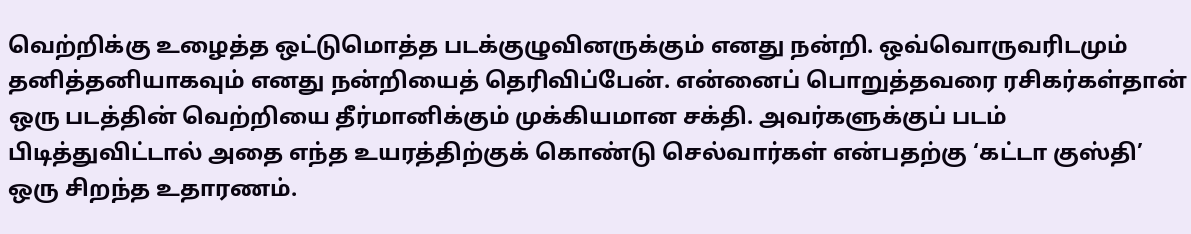வெற்றிக்கு உழைத்த ஒட்டுமொத்த படக்குழுவினருக்கும் எனது நன்றி. ஒவ்வொருவரிடமும் தனித்தனியாகவும் எனது நன்றியைத் தெரிவிப்பேன். என்னைப் பொறுத்தவரை ரசிகர்கள்தான் ஒரு படத்தின் வெற்றியை தீர்மானிக்கும் முக்கியமான சக்தி. அவர்களுக்குப் படம் பிடித்துவிட்டால் அதை எந்த உயரத்திற்குக் கொண்டு செல்வார்கள் என்பதற்கு ‘கட்டா குஸ்தி’ ஒரு சிறந்த உதாரணம்.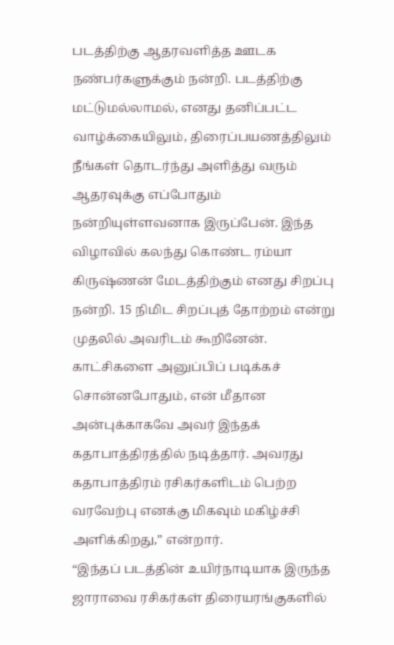படத்திற்கு ஆதரவளித்த ஊடக நண்பர்களுக்கும் நன்றி. படத்திற்கு மட்டுமல்லாமல், எனது தனிப்பட்ட வாழ்க்கையிலும், திரைப்பயணத்திலும் நீங்கள் தொடர்ந்து அளித்து வரும் ஆதரவுக்கு எப்போதும் நன்றியுள்ளவனாக இருப்பேன். இந்த விழாவில் கலந்து கொண்ட ரம்யா கிருஷ்ணன் மேடத்திற்கும் எனது சிறப்பு நன்றி. 15 நிமிட சிறப்புத் தோற்றம் என்று முதலில் அவரிடம் கூறினேன். காட்சிகளை அனுப்பிப் படிக்கச் சொன்னபோதும், என் மீதான அன்புக்காகவே அவர் இந்தக் கதாபாத்திரத்தில் நடித்தார். அவரது கதாபாத்திரம் ரசிகர்களிடம் பெற்ற வரவேற்பு எனக்கு மிகவும் மகிழ்ச்சி அளிக்கிறது,” என்றார்.
“இந்தப் படத்தின் உயிர்நாடியாக இருந்த ஜாராவை ரசிகர்கள் திரையரங்குகளில்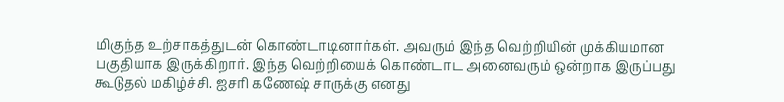மிகுந்த உற்சாகத்துடன் கொண்டாடினார்கள். அவரும் இந்த வெற்றியின் முக்கியமான பகுதியாக இருக்கிறார். இந்த வெற்றியைக் கொண்டாட அனைவரும் ஒன்றாக இருப்பது கூடுதல் மகிழ்ச்சி. ஐசரி கணேஷ் சாருக்கு எனது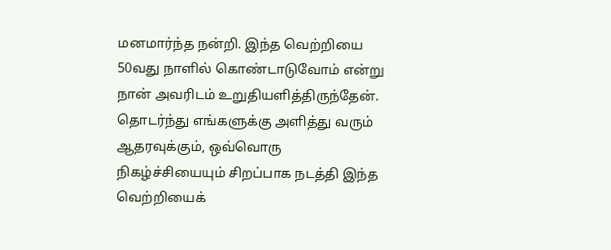மனமார்ந்த நன்றி. இந்த வெற்றியை 50வது நாளில் கொண்டாடுவோம் என்று நான் அவரிடம் உறுதியளித்திருந்தேன். தொடர்ந்து எங்களுக்கு அளித்து வரும் ஆதரவுக்கும், ஒவ்வொரு நிகழ்ச்சியையும் சிறப்பாக நடத்தி இந்த வெற்றியைக்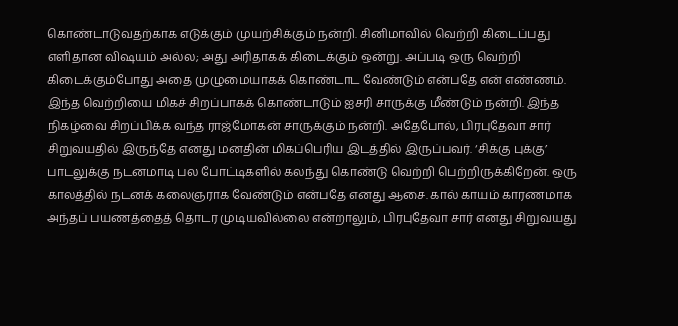கொண்டாடுவதற்காக எடுக்கும் முயற்சிக்கும் நன்றி. சினிமாவில் வெற்றி கிடைப்பது எளிதான விஷயம் அல்ல; அது அரிதாகக் கிடைக்கும் ஒன்று. அப்படி ஒரு வெற்றி கிடைக்கும்போது அதை முழுமையாகக் கொண்டாட வேண்டும் என்பதே என் எண்ணம். இந்த வெற்றியை மிகச் சிறப்பாகக் கொண்டாடும் ஐசரி சாருக்கு மீண்டும் நன்றி. இந்த நிகழ்வை சிறப்பிக்க வந்த ராஜ்மோகன் சாருக்கும் நன்றி. அதேபோல், பிரபுதேவா சார் சிறுவயதில் இருந்தே எனது மனதின் மிகப்பெரிய இடத்தில் இருப்பவர். ‘சிக்கு புக்கு’ பாடலுக்கு நடனமாடி பல போட்டிகளில் கலந்து கொண்டு வெற்றி பெற்றிருக்கிறேன். ஒரு காலத்தில் நடனக் கலைஞராக வேண்டும் என்பதே எனது ஆசை. கால் காயம் காரணமாக அந்தப் பயணத்தைத் தொடர முடியவில்லை என்றாலும், பிரபுதேவா சார் எனது சிறுவயது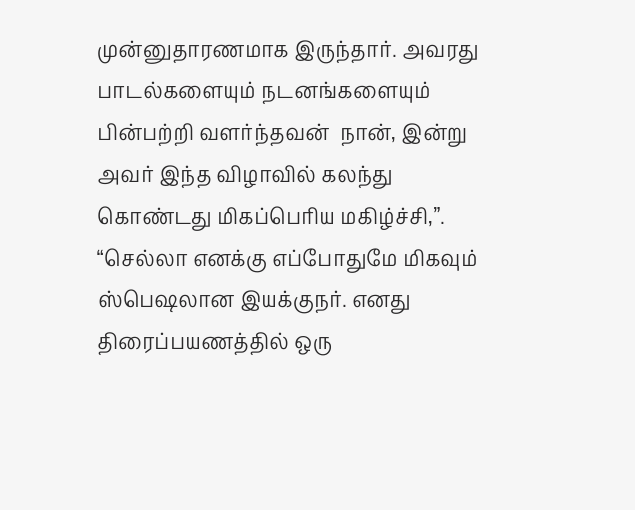முன்னுதாரணமாக இருந்தார். அவரது பாடல்களையும் நடனங்களையும் பின்பற்றி வளர்ந்தவன்  நான், இன்று அவர் இந்த விழாவில் கலந்து கொண்டது மிகப்பெரிய மகிழ்ச்சி,”.
“செல்லா எனக்கு எப்போதுமே மிகவும் ஸ்பெஷலான இயக்குநர். எனது திரைப்பயணத்தில் ஒரு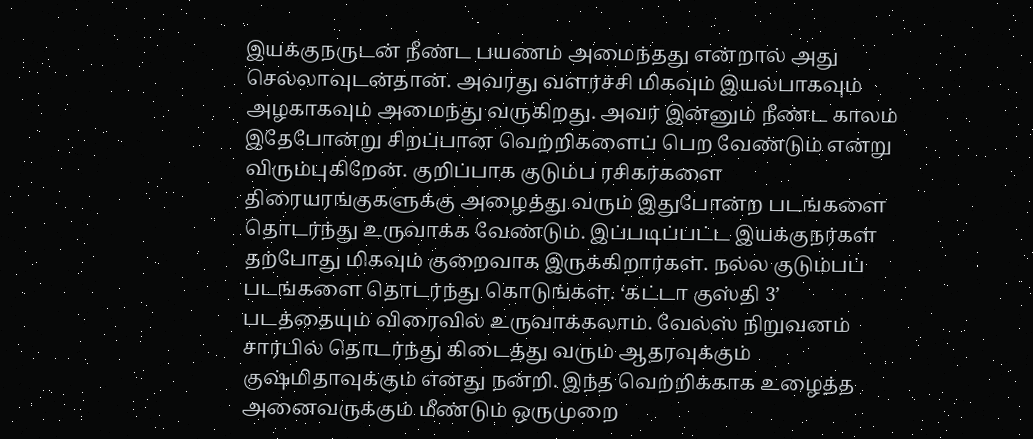இயக்குநருடன் நீண்ட பயணம் அமைந்தது என்றால் அது செல்லாவுடன்தான். அவரது வளர்ச்சி மிகவும் இயல்பாகவும் அழகாகவும் அமைந்து வருகிறது. அவர் இன்னும் நீண்ட காலம் இதேபோன்று சிறப்பான வெற்றிகளைப் பெற வேண்டும் என்று விரும்புகிறேன். குறிப்பாக குடும்ப ரசிகர்களை திரையரங்குகளுக்கு அழைத்து வரும் இதுபோன்ற படங்களை தொடர்ந்து உருவாக்க வேண்டும். இப்படிப்பட்ட இயக்குநர்கள் தற்போது மிகவும் குறைவாக இருக்கிறார்கள். நல்ல குடும்பப் படங்களை தொடர்ந்து கொடுங்கள். ‘கட்டா குஸ்தி 3’ படத்தையும் விரைவில் உருவாக்கலாம். வேல்ஸ் நிறுவனம் சார்பில் தொடர்ந்து கிடைத்து வரும் ஆதரவுக்கும் குஷ்மிதாவுக்கும் எனது நன்றி. இந்த வெற்றிக்காக உழைத்த அனைவருக்கும் மீண்டும் ஒருமுறை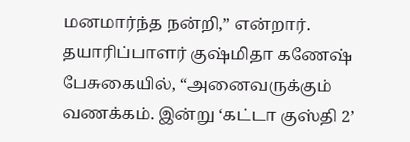மனமார்ந்த நன்றி,” என்றார்.
தயாரிப்பாளர் குஷ்மிதா கணேஷ் பேசுகையில், “அனைவருக்கும் வணக்கம். இன்று ‘கட்டா குஸ்தி 2’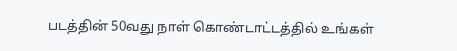படத்தின் 50வது நாள் கொண்டாட்டத்தில் உங்கள்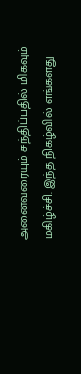அனைவரையும் சந்திப்பதில் மிகவும் மகிழ்ச்சி. இந்த நிகழ்வில் எங்களது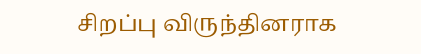சிறப்பு விருந்தினராக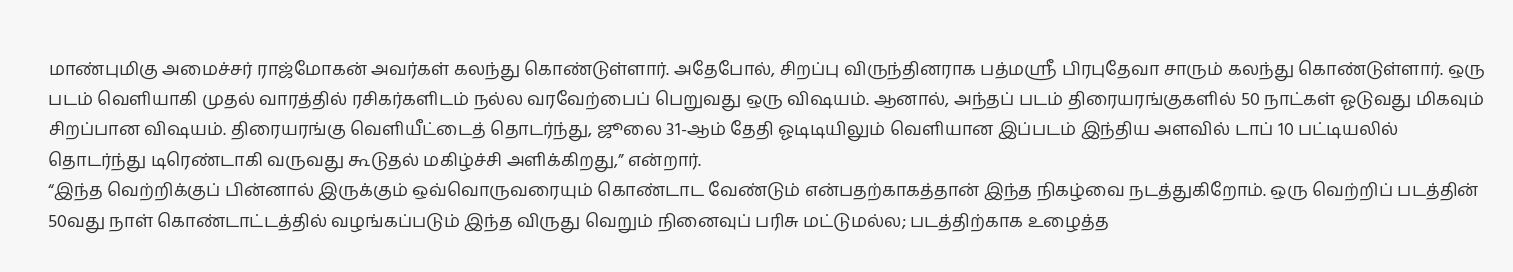மாண்புமிகு அமைச்சர் ராஜ்மோகன் அவர்கள் கலந்து கொண்டுள்ளார். அதேபோல், சிறப்பு விருந்தினராக பத்மஸ்ரீ பிரபுதேவா சாரும் கலந்து கொண்டுள்ளார். ஒரு படம் வெளியாகி முதல் வாரத்தில் ரசிகர்களிடம் நல்ல வரவேற்பைப் பெறுவது ஒரு விஷயம். ஆனால், அந்தப் படம் திரையரங்குகளில் 50 நாட்கள் ஓடுவது மிகவும் சிறப்பான விஷயம். திரையரங்கு வெளியீட்டைத் தொடர்ந்து, ஜூலை 31-ஆம் தேதி ஓடிடியிலும் வெளியான இப்படம் இந்திய அளவில் டாப் 10 பட்டியலில் தொடர்ந்து டிரெண்டாகி வருவது கூடுதல் மகிழ்ச்சி அளிக்கிறது,” என்றார்.
“இந்த வெற்றிக்குப் பின்னால் இருக்கும் ஒவ்வொருவரையும் கொண்டாட வேண்டும் என்பதற்காகத்தான் இந்த நிகழ்வை நடத்துகிறோம். ஒரு வெற்றிப் படத்தின் 50வது நாள் கொண்டாட்டத்தில் வழங்கப்படும் இந்த விருது வெறும் நினைவுப் பரிசு மட்டுமல்ல; படத்திற்காக உழைத்த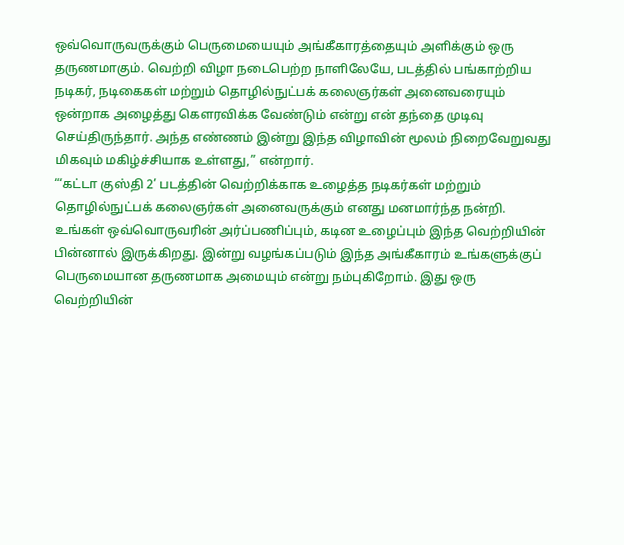ஒவ்வொருவருக்கும் பெருமையையும் அங்கீகாரத்தையும் அளிக்கும் ஒரு தருணமாகும். வெற்றி விழா நடைபெற்ற நாளிலேயே, படத்தில் பங்காற்றிய நடிகர், நடிகைகள் மற்றும் தொழில்நுட்பக் கலைஞர்கள் அனைவரையும் ஒன்றாக அழைத்து கௌரவிக்க வேண்டும் என்று என் தந்தை முடிவு செய்திருந்தார். அந்த எண்ணம் இன்று இந்த விழாவின் மூலம் நிறைவேறுவது மிகவும் மகிழ்ச்சியாக உள்ளது,” என்றார்.
“‘கட்டா குஸ்தி 2’ படத்தின் வெற்றிக்காக உழைத்த நடிகர்கள் மற்றும் தொழில்நுட்பக் கலைஞர்கள் அனைவருக்கும் எனது மனமார்ந்த நன்றி. உங்கள் ஒவ்வொருவரின் அர்ப்பணிப்பும், கடின உழைப்பும் இந்த வெற்றியின் பின்னால் இருக்கிறது. இன்று வழங்கப்படும் இந்த அங்கீகாரம் உங்களுக்குப் பெருமையான தருணமாக அமையும் என்று நம்புகிறோம். இது ஒரு வெற்றியின்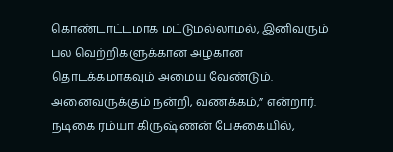கொண்டாட்டமாக மட்டுமல்லாமல், இனிவரும் பல வெற்றிகளுக்கான அழகான தொடக்கமாகவும் அமைய வேண்டும். அனைவருக்கும் நன்றி, வணக்கம்,” என்றார்.
நடிகை ரம்யா கிருஷ்ணன் பேசுகையில்,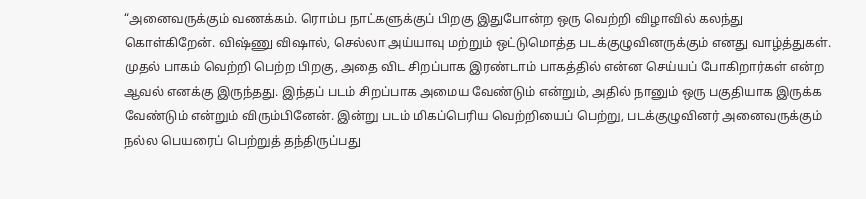“அனைவருக்கும் வணக்கம். ரொம்ப நாட்களுக்குப் பிறகு இதுபோன்ற ஒரு வெற்றி விழாவில் கலந்து கொள்கிறேன். விஷ்ணு விஷால், செல்லா அய்யாவு மற்றும் ஒட்டுமொத்த படக்குழுவினருக்கும் எனது வாழ்த்துகள். முதல் பாகம் வெற்றி பெற்ற பிறகு, அதை விட சிறப்பாக இரண்டாம் பாகத்தில் என்ன செய்யப் போகிறார்கள் என்ற ஆவல் எனக்கு இருந்தது. இந்தப் படம் சிறப்பாக அமைய வேண்டும் என்றும், அதில் நானும் ஒரு பகுதியாக இருக்க வேண்டும் என்றும் விரும்பினேன். இன்று படம் மிகப்பெரிய வெற்றியைப் பெற்று, படக்குழுவினர் அனைவருக்கும் நல்ல பெயரைப் பெற்றுத் தந்திருப்பது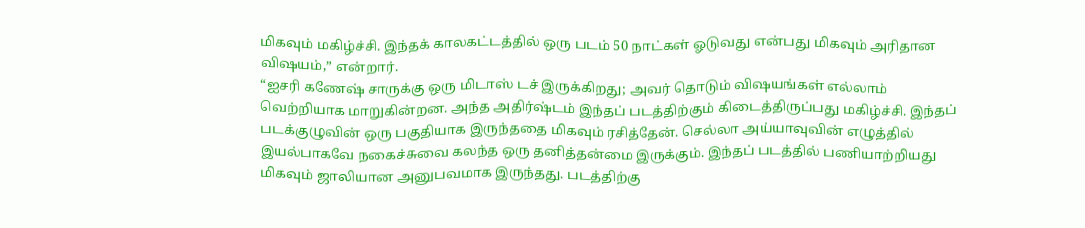மிகவும் மகிழ்ச்சி. இந்தக் காலகட்டத்தில் ஒரு படம் 50 நாட்கள் ஓடுவது என்பது மிகவும் அரிதான விஷயம்,” என்றார்.
“ஐசரி கணேஷ் சாருக்கு ஒரு மிடாஸ் டச் இருக்கிறது; அவர் தொடும் விஷயங்கள் எல்லாம் வெற்றியாக மாறுகின்றன. அந்த அதிர்ஷ்டம் இந்தப் படத்திற்கும் கிடைத்திருப்பது மகிழ்ச்சி. இந்தப் படக்குழுவின் ஒரு பகுதியாக இருந்ததை மிகவும் ரசித்தேன். செல்லா அய்யாவுவின் எழுத்தில் இயல்பாகவே நகைச்சுவை கலந்த ஒரு தனித்தன்மை இருக்கும். இந்தப் படத்தில் பணியாற்றியது மிகவும் ஜாலியான அனுபவமாக இருந்தது. படத்திற்கு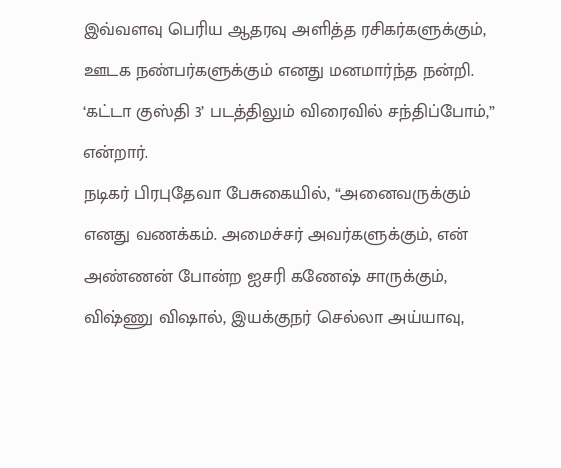இவ்வளவு பெரிய ஆதரவு அளித்த ரசிகர்களுக்கும், ஊடக நண்பர்களுக்கும் எனது மனமார்ந்த நன்றி. ‘கட்டா குஸ்தி 3’ படத்திலும் விரைவில் சந்திப்போம்,” என்றார்.
நடிகர் பிரபுதேவா பேசுகையில், “அனைவருக்கும் எனது வணக்கம். அமைச்சர் அவர்களுக்கும், என் அண்ணன் போன்ற ஐசரி கணேஷ் சாருக்கும், விஷ்ணு விஷால், இயக்குநர் செல்லா அய்யாவு,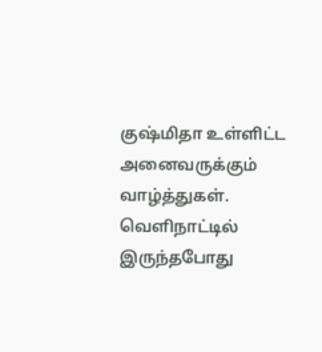குஷ்மிதா உள்ளிட்ட அனைவருக்கும் வாழ்த்துகள். வெளிநாட்டில் இருந்தபோது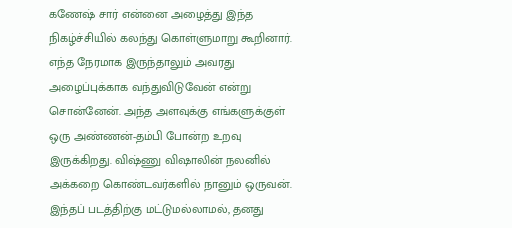கணேஷ் சார் என்னை அழைத்து இந்த நிகழ்ச்சியில் கலந்து கொள்ளுமாறு கூறினார். எந்த நேரமாக இருந்தாலும் அவரது அழைப்புக்காக வந்துவிடுவேன் என்று சொன்னேன். அந்த அளவுக்கு எங்களுக்குள் ஒரு அண்ணன்-தம்பி போன்ற உறவு இருக்கிறது. விஷ்ணு விஷாலின் நலனில் அக்கறை கொண்டவர்களில் நானும் ஒருவன். இந்தப் படத்திற்கு மட்டுமல்லாமல், தனது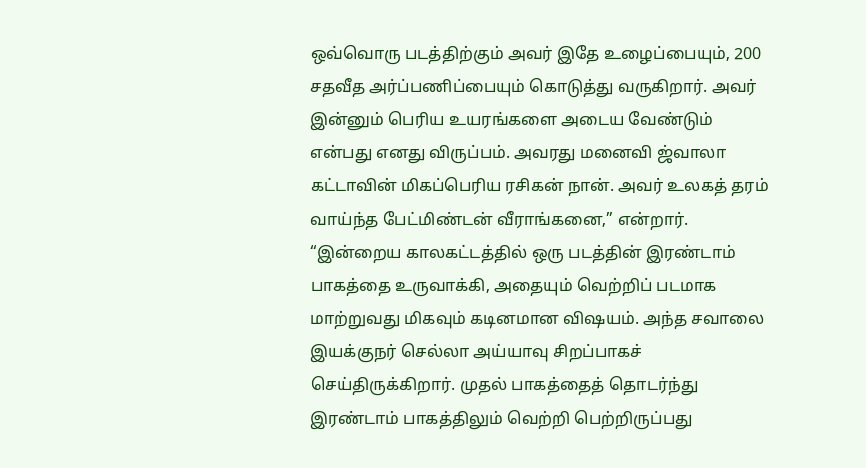ஒவ்வொரு படத்திற்கும் அவர் இதே உழைப்பையும், 200 சதவீத அர்ப்பணிப்பையும் கொடுத்து வருகிறார். அவர் இன்னும் பெரிய உயரங்களை அடைய வேண்டும் என்பது எனது விருப்பம். அவரது மனைவி ஜ்வாலா கட்டாவின் மிகப்பெரிய ரசிகன் நான். அவர் உலகத் தரம் வாய்ந்த பேட்மிண்டன் வீராங்கனை,” என்றார்.
“இன்றைய காலகட்டத்தில் ஒரு படத்தின் இரண்டாம் பாகத்தை உருவாக்கி, அதையும் வெற்றிப் படமாக மாற்றுவது மிகவும் கடினமான விஷயம். அந்த சவாலை இயக்குநர் செல்லா அய்யாவு சிறப்பாகச் செய்திருக்கிறார். முதல் பாகத்தைத் தொடர்ந்து இரண்டாம் பாகத்திலும் வெற்றி பெற்றிருப்பது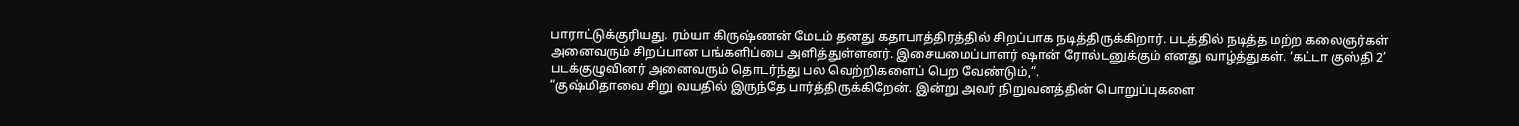பாராட்டுக்குரியது. ரம்யா கிருஷ்ணன் மேடம் தனது கதாபாத்திரத்தில் சிறப்பாக நடித்திருக்கிறார். படத்தில் நடித்த மற்ற கலைஞர்கள் அனைவரும் சிறப்பான பங்களிப்பை அளித்துள்ளனர். இசையமைப்பாளர் ஷான் ரோல்டனுக்கும் எனது வாழ்த்துகள். ‘கட்டா குஸ்தி 2’ படக்குழுவினர் அனைவரும் தொடர்ந்து பல வெற்றிகளைப் பெற வேண்டும்,”.
“குஷ்மிதாவை சிறு வயதில் இருந்தே பார்த்திருக்கிறேன். இன்று அவர் நிறுவனத்தின் பொறுப்புகளை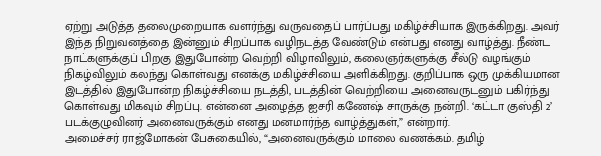ஏற்று அடுத்த தலைமுறையாக வளர்ந்து வருவதைப் பார்ப்பது மகிழ்ச்சியாக இருக்கிறது. அவர் இந்த நிறுவனத்தை இன்னும் சிறப்பாக வழிநடத்த வேண்டும் என்பது எனது வாழ்த்து. நீண்ட நாட்களுக்குப் பிறகு இதுபோன்ற வெற்றி விழாவிலும், கலைஞர்களுக்கு சீல்டு வழங்கும் நிகழ்விலும் கலந்து கொள்வது எனக்கு மகிழ்ச்சியை அளிக்கிறது. குறிப்பாக ஒரு முக்கியமான இடத்தில் இதுபோன்ற நிகழ்ச்சியை நடத்தி, படத்தின் வெற்றியை அனைவருடனும் பகிர்ந்து கொள்வது மிகவும் சிறப்பு. என்னை அழைத்த ஐசரி கணேஷ் சாருக்கு நன்றி. ‘கட்டா குஸ்தி 2’ படக்குழுவினர் அனைவருக்கும் எனது மனமார்ந்த வாழ்த்துகள்,” என்றார்.
அமைச்சர் ராஜ்மோகன் பேசுகையில், “அனைவருக்கும் மாலை வணக்கம். தமிழ்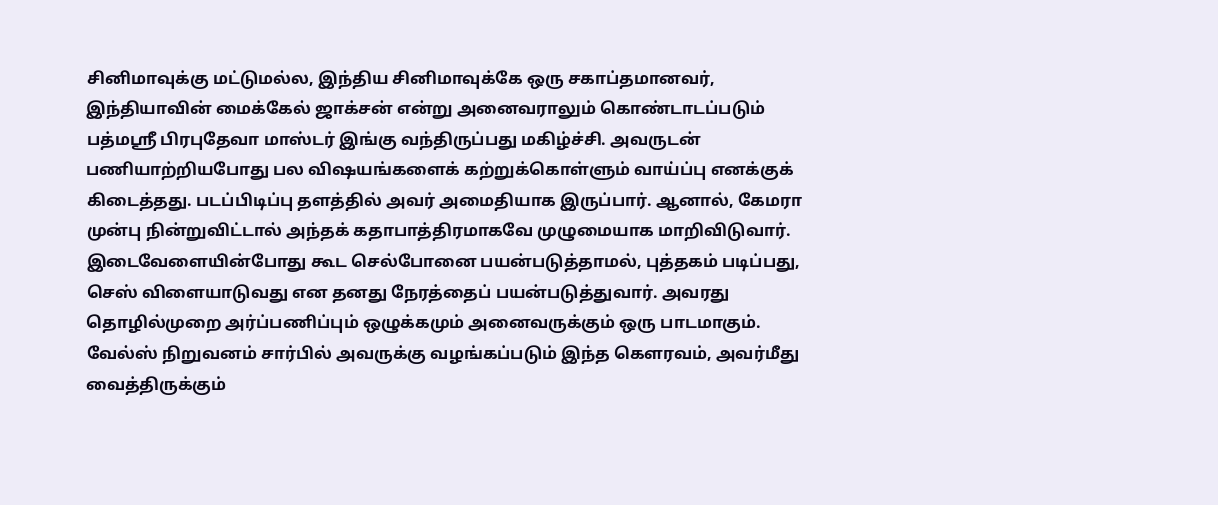சினிமாவுக்கு மட்டுமல்ல, இந்திய சினிமாவுக்கே ஒரு சகாப்தமானவர், இந்தியாவின் மைக்கேல் ஜாக்சன் என்று அனைவராலும் கொண்டாடப்படும் பத்மஸ்ரீ பிரபுதேவா மாஸ்டர் இங்கு வந்திருப்பது மகிழ்ச்சி. அவருடன் பணியாற்றியபோது பல விஷயங்களைக் கற்றுக்கொள்ளும் வாய்ப்பு எனக்குக் கிடைத்தது. படப்பிடிப்பு தளத்தில் அவர் அமைதியாக இருப்பார். ஆனால், கேமரா முன்பு நின்றுவிட்டால் அந்தக் கதாபாத்திரமாகவே முழுமையாக மாறிவிடுவார். இடைவேளையின்போது கூட செல்போனை பயன்படுத்தாமல், புத்தகம் படிப்பது, செஸ் விளையாடுவது என தனது நேரத்தைப் பயன்படுத்துவார். அவரது தொழில்முறை அர்ப்பணிப்பும் ஒழுக்கமும் அனைவருக்கும் ஒரு பாடமாகும். வேல்ஸ் நிறுவனம் சார்பில் அவருக்கு வழங்கப்படும் இந்த கௌரவம், அவர்மீது வைத்திருக்கும்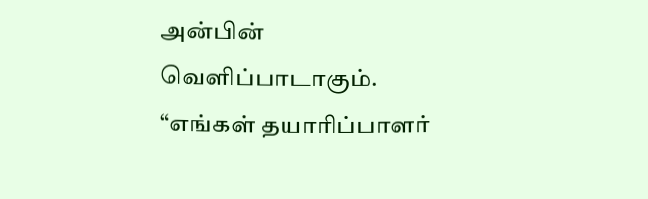அன்பின் வெளிப்பாடாகும்.
“எங்கள் தயாரிப்பாளர்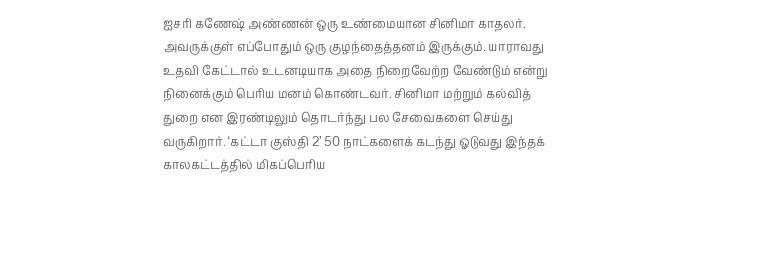ஐசரி கணேஷ் அண்ணன் ஒரு உண்மையான சினிமா காதலர். அவருக்குள் எப்போதும் ஒரு குழந்தைத்தனம் இருக்கும். யாராவது உதவி கேட்டால் உடனடியாக அதை நிறைவேற்ற வேண்டும் என்று நினைக்கும் பெரிய மனம் கொண்டவர். சினிமா மற்றும் கல்வித் துறை என இரண்டிலும் தொடர்ந்து பல சேவைகளை செய்து வருகிறார். ‘கட்டா குஸ்தி 2’ 50 நாட்களைக் கடந்து ஓடுவது இந்தக் காலகட்டத்தில் மிகப்பெரிய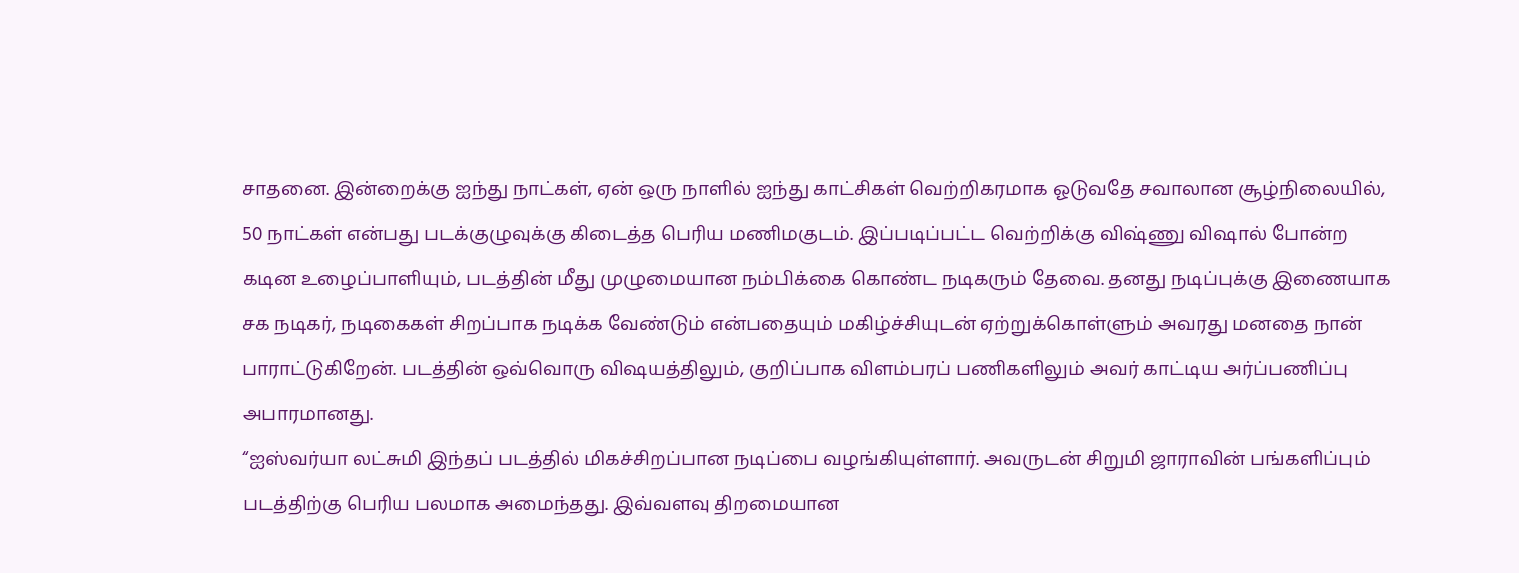சாதனை. இன்றைக்கு ஐந்து நாட்கள், ஏன் ஒரு நாளில் ஐந்து காட்சிகள் வெற்றிகரமாக ஓடுவதே சவாலான சூழ்நிலையில், 50 நாட்கள் என்பது படக்குழுவுக்கு கிடைத்த பெரிய மணிமகுடம். இப்படிப்பட்ட வெற்றிக்கு விஷ்ணு விஷால் போன்ற கடின உழைப்பாளியும், படத்தின் மீது முழுமையான நம்பிக்கை கொண்ட நடிகரும் தேவை. தனது நடிப்புக்கு இணையாக சக நடிகர், நடிகைகள் சிறப்பாக நடிக்க வேண்டும் என்பதையும் மகிழ்ச்சியுடன் ஏற்றுக்கொள்ளும் அவரது மனதை நான் பாராட்டுகிறேன். படத்தின் ஒவ்வொரு விஷயத்திலும், குறிப்பாக விளம்பரப் பணிகளிலும் அவர் காட்டிய அர்ப்பணிப்பு அபாரமானது.
“ஐஸ்வர்யா லட்சுமி இந்தப் படத்தில் மிகச்சிறப்பான நடிப்பை வழங்கியுள்ளார். அவருடன் சிறுமி ஜாராவின் பங்களிப்பும் படத்திற்கு பெரிய பலமாக அமைந்தது. இவ்வளவு திறமையான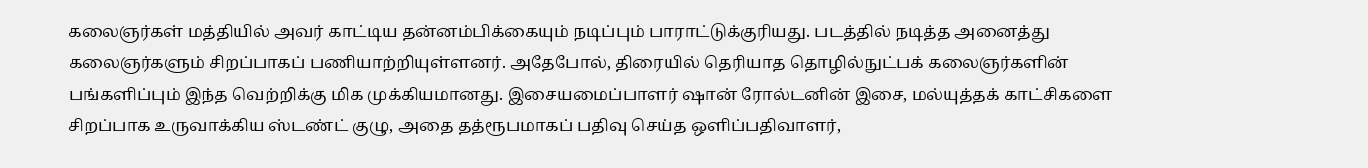கலைஞர்கள் மத்தியில் அவர் காட்டிய தன்னம்பிக்கையும் நடிப்பும் பாராட்டுக்குரியது. படத்தில் நடித்த அனைத்து கலைஞர்களும் சிறப்பாகப் பணியாற்றியுள்ளனர். அதேபோல், திரையில் தெரியாத தொழில்நுட்பக் கலைஞர்களின் பங்களிப்பும் இந்த வெற்றிக்கு மிக முக்கியமானது. இசையமைப்பாளர் ஷான் ரோல்டனின் இசை, மல்யுத்தக் காட்சிகளை சிறப்பாக உருவாக்கிய ஸ்டண்ட் குழு, அதை தத்ரூபமாகப் பதிவு செய்த ஒளிப்பதிவாளர்,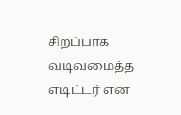சிறப்பாக வடிவமைத்த எடிட்டர் என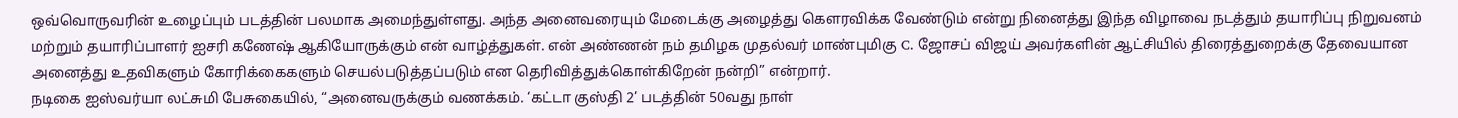ஒவ்வொருவரின் உழைப்பும் படத்தின் பலமாக அமைந்துள்ளது. அந்த அனைவரையும் மேடைக்கு அழைத்து கௌரவிக்க வேண்டும் என்று நினைத்து இந்த விழாவை நடத்தும் தயாரிப்பு நிறுவனம் மற்றும் தயாரிப்பாளர் ஐசரி கணேஷ் ஆகியோருக்கும் என் வாழ்த்துகள். என் அண்ணன் நம் தமிழக முதல்வர் மாண்புமிகு C. ஜோசப் விஜய் அவர்களின் ஆட்சியில் திரைத்துறைக்கு தேவையான அனைத்து உதவிகளும் கோரிக்கைகளும் செயல்படுத்தப்படும் என தெரிவித்துக்கொள்கிறேன் நன்றி” என்றார்.
நடிகை ஐஸ்வர்யா லட்சுமி பேசுகையில், “அனைவருக்கும் வணக்கம். ‘கட்டா குஸ்தி 2’ படத்தின் 50வது நாள்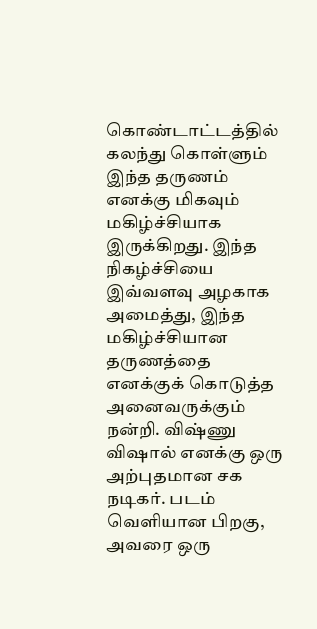கொண்டாட்டத்தில் கலந்து கொள்ளும் இந்த தருணம் எனக்கு மிகவும் மகிழ்ச்சியாக இருக்கிறது. இந்த நிகழ்ச்சியை இவ்வளவு அழகாக அமைத்து, இந்த மகிழ்ச்சியான தருணத்தை எனக்குக் கொடுத்த அனைவருக்கும் நன்றி. விஷ்ணு விஷால் எனக்கு ஒரு அற்புதமான சக நடிகர். படம் வெளியான பிறகு, அவரை ஒரு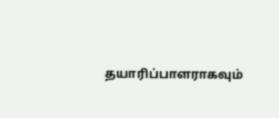தயாரிப்பாளராகவும்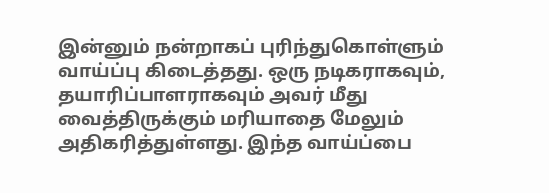இன்னும் நன்றாகப் புரிந்துகொள்ளும் வாய்ப்பு கிடைத்தது. ஒரு நடிகராகவும், தயாரிப்பாளராகவும் அவர் மீது வைத்திருக்கும் மரியாதை மேலும் அதிகரித்துள்ளது. இந்த வாய்ப்பை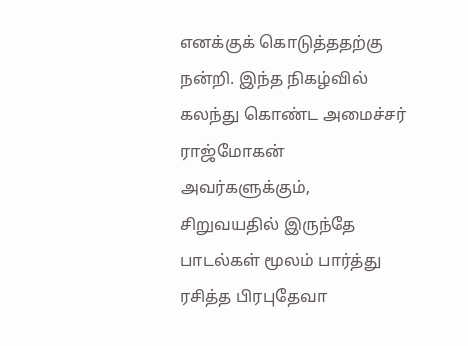எனக்குக் கொடுத்ததற்கு நன்றி. இந்த நிகழ்வில் கலந்து கொண்ட அமைச்சர் ராஜ்மோகன் அவர்களுக்கும், சிறுவயதில் இருந்தே பாடல்கள் மூலம் பார்த்து ரசித்த பிரபுதேவா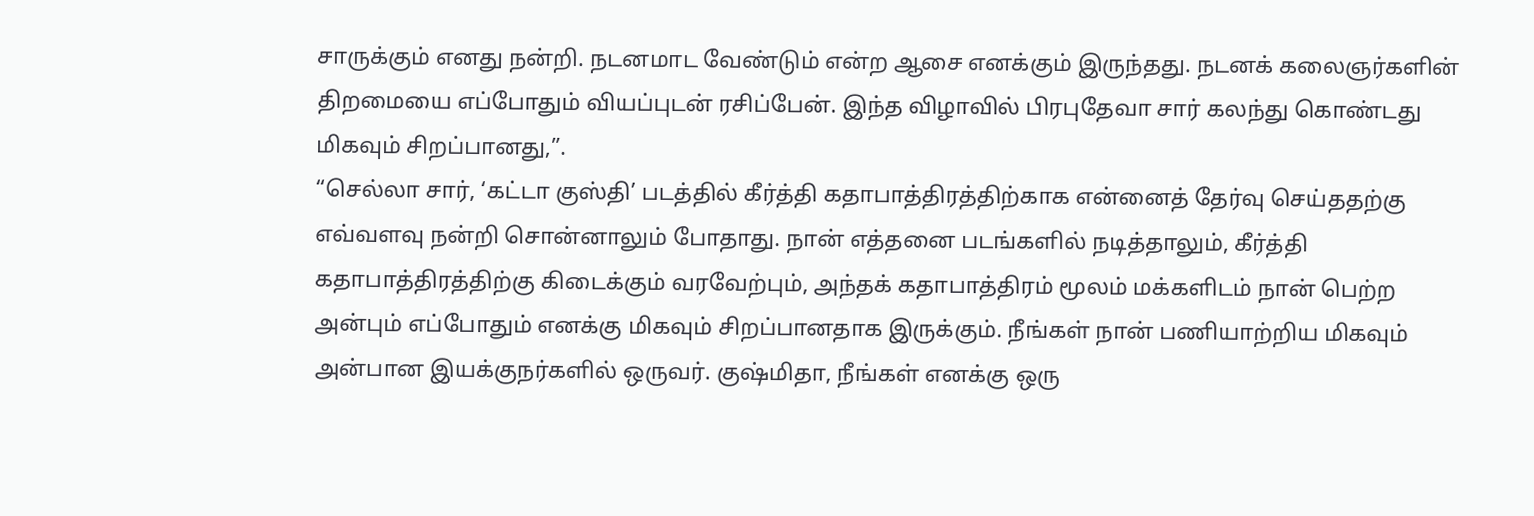சாருக்கும் எனது நன்றி. நடனமாட வேண்டும் என்ற ஆசை எனக்கும் இருந்தது. நடனக் கலைஞர்களின் திறமையை எப்போதும் வியப்புடன் ரசிப்பேன். இந்த விழாவில் பிரபுதேவா சார் கலந்து கொண்டது மிகவும் சிறப்பானது,”.
“செல்லா சார், ‘கட்டா குஸ்தி’ படத்தில் கீர்த்தி கதாபாத்திரத்திற்காக என்னைத் தேர்வு செய்ததற்கு எவ்வளவு நன்றி சொன்னாலும் போதாது. நான் எத்தனை படங்களில் நடித்தாலும், கீர்த்தி கதாபாத்திரத்திற்கு கிடைக்கும் வரவேற்பும், அந்தக் கதாபாத்திரம் மூலம் மக்களிடம் நான் பெற்ற அன்பும் எப்போதும் எனக்கு மிகவும் சிறப்பானதாக இருக்கும். நீங்கள் நான் பணியாற்றிய மிகவும் அன்பான இயக்குநர்களில் ஒருவர். குஷ்மிதா, நீங்கள் எனக்கு ஒரு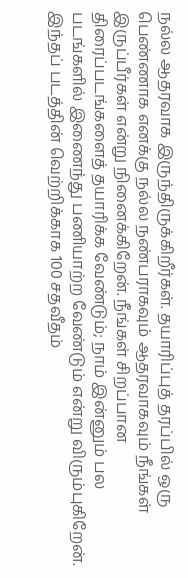நல்ல ஆதரவாக இருந்திருக்கிறீர்கள். தயாரிப்புத் தரப்பில் ஒரு பெண்ணாக எனக்கு நல்ல நண்பராகவும் ஆதரவாகவும் நீங்கள் இருப்பீர்கள் என்று நினைக்கிறேன். நீங்கள் சிறப்பான திரைப்படங்களைத் தயாரிக்க வேண்டும்; நாம் இன்னும் பல படங்களில் இணைந்து பணியாற்ற வேண்டும் என்று விரும்புகிறேன். இந்தப் படத்தின் வெற்றிக்காக 100 சதவீதம்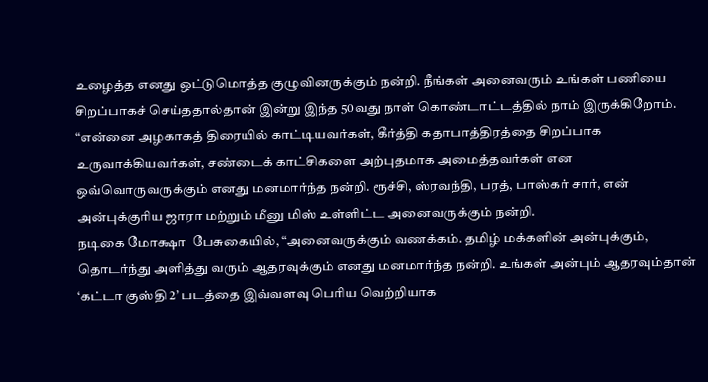உழைத்த எனது ஒட்டுமொத்த குழுவினருக்கும் நன்றி. நீங்கள் அனைவரும் உங்கள் பணியை சிறப்பாகச் செய்ததால்தான் இன்று இந்த 50வது நாள் கொண்டாட்டத்தில் நாம் இருக்கிறோம்.
“என்னை அழகாகத் திரையில் காட்டியவர்கள், கீர்த்தி கதாபாத்திரத்தை சிறப்பாக உருவாக்கியவர்கள், சண்டைக் காட்சிகளை அற்புதமாக அமைத்தவர்கள் என ஒவ்வொருவருக்கும் எனது மனமார்ந்த நன்றி. ரூச்சி, ஸ்ரவந்தி, பரத், பாஸ்கர் சார், என் அன்புக்குரிய ஜாரா மற்றும் மீனு மிஸ் உள்ளிட்ட அனைவருக்கும் நன்றி.
நடிகை மோக்ஷா  பேசுகையில், “அனைவருக்கும் வணக்கம். தமிழ் மக்களின் அன்புக்கும், தொடர்ந்து அளித்து வரும் ஆதரவுக்கும் எனது மனமார்ந்த நன்றி. உங்கள் அன்பும் ஆதரவும்தான் ‘கட்டா குஸ்தி 2’ படத்தை இவ்வளவு பெரிய வெற்றியாக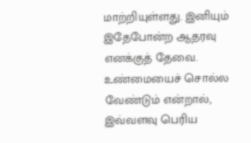மாற்றியுள்ளது. இனியும் இதேபோன்ற ஆதரவு எனக்குத் தேவை. உண்மையைச் சொல்ல வேண்டும் என்றால், இவ்வளவு பெரிய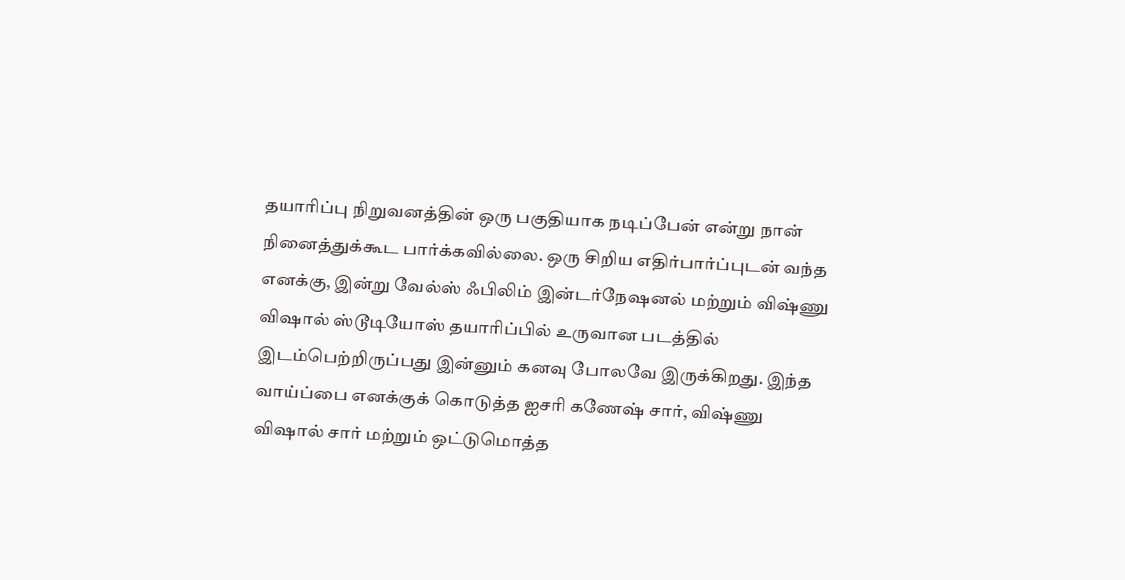தயாரிப்பு நிறுவனத்தின் ஒரு பகுதியாக நடிப்பேன் என்று நான் நினைத்துக்கூட பார்க்கவில்லை. ஒரு சிறிய எதிர்பார்ப்புடன் வந்த எனக்கு, இன்று வேல்ஸ் ஃபிலிம் இன்டர்நேஷனல் மற்றும் விஷ்ணு விஷால் ஸ்டூடியோஸ் தயாரிப்பில் உருவான படத்தில் இடம்பெற்றிருப்பது இன்னும் கனவு போலவே இருக்கிறது. இந்த வாய்ப்பை எனக்குக் கொடுத்த ஐசரி கணேஷ் சார், விஷ்ணு விஷால் சார் மற்றும் ஒட்டுமொத்த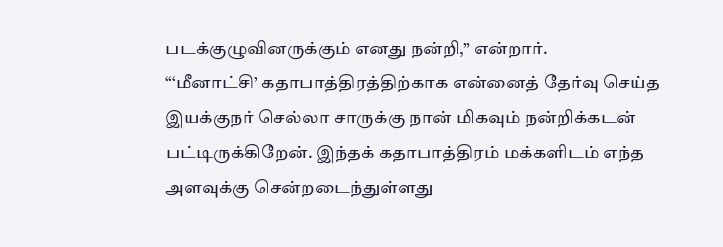படக்குழுவினருக்கும் எனது நன்றி,” என்றார்.
“‘மீனாட்சி’ கதாபாத்திரத்திற்காக என்னைத் தேர்வு செய்த இயக்குநர் செல்லா சாருக்கு நான் மிகவும் நன்றிக்கடன் பட்டிருக்கிறேன். இந்தக் கதாபாத்திரம் மக்களிடம் எந்த அளவுக்கு சென்றடைந்துள்ளது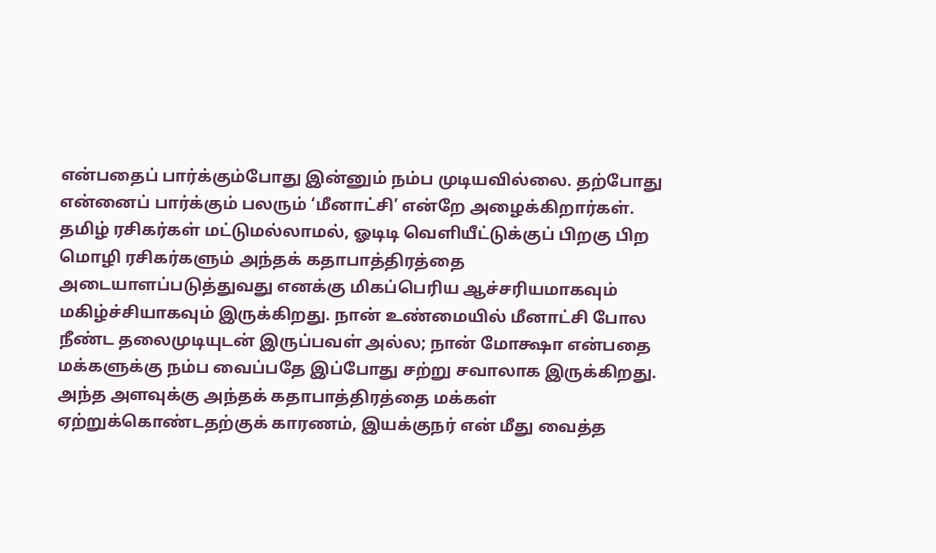என்பதைப் பார்க்கும்போது இன்னும் நம்ப முடியவில்லை. தற்போது என்னைப் பார்க்கும் பலரும் ‘மீனாட்சி’ என்றே அழைக்கிறார்கள். தமிழ் ரசிகர்கள் மட்டுமல்லாமல், ஓடிடி வெளியீட்டுக்குப் பிறகு பிற மொழி ரசிகர்களும் அந்தக் கதாபாத்திரத்தை அடையாளப்படுத்துவது எனக்கு மிகப்பெரிய ஆச்சரியமாகவும் மகிழ்ச்சியாகவும் இருக்கிறது. நான் உண்மையில் மீனாட்சி போல நீண்ட தலைமுடியுடன் இருப்பவள் அல்ல; நான் மோக்ஷா என்பதை மக்களுக்கு நம்ப வைப்பதே இப்போது சற்று சவாலாக இருக்கிறது. அந்த அளவுக்கு அந்தக் கதாபாத்திரத்தை மக்கள் ஏற்றுக்கொண்டதற்குக் காரணம், இயக்குநர் என் மீது வைத்த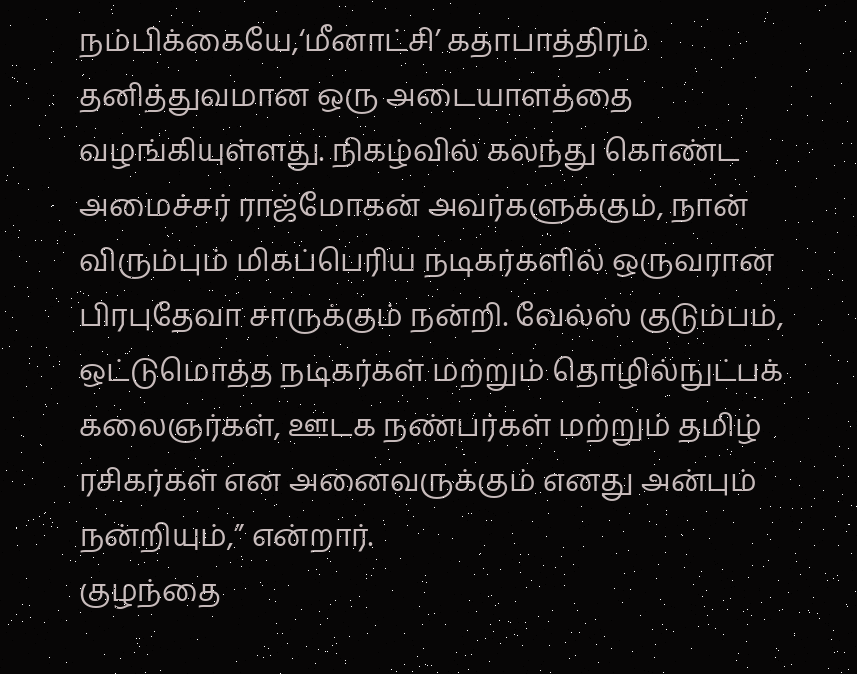நம்பிக்கையே,‘மீனாட்சி’ கதாபாத்திரம் தனித்துவமான ஒரு அடையாளத்தை வழங்கியுள்ளது. நிகழ்வில் கலந்து கொண்ட அமைச்சர் ராஜ்மோகன் அவர்களுக்கும், நான் விரும்பும் மிகப்பெரிய நடிகர்களில் ஒருவரான பிரபுதேவா சாருக்கும் நன்றி. வேல்ஸ் குடும்பம், ஒட்டுமொத்த நடிகர்கள் மற்றும் தொழில்நுட்பக் கலைஞர்கள், ஊடக நண்பர்கள் மற்றும் தமிழ் ரசிகர்கள் என அனைவருக்கும் எனது அன்பும் நன்றியும்,” என்றார்.
குழந்தை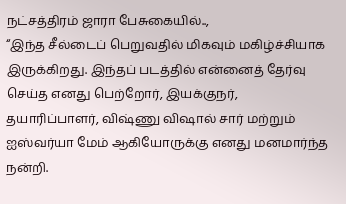நட்சத்திரம் ஜாரா பேசுகையில்..,
“இந்த சீல்டைப் பெறுவதில் மிகவும் மகிழ்ச்சியாக இருக்கிறது. இந்தப் படத்தில் என்னைத் தேர்வு செய்த எனது பெற்றோர், இயக்குநர், தயாரிப்பாளர், விஷ்ணு விஷால் சார் மற்றும் ஐஸ்வர்யா மேம் ஆகியோருக்கு எனது மனமார்ந்த நன்றி.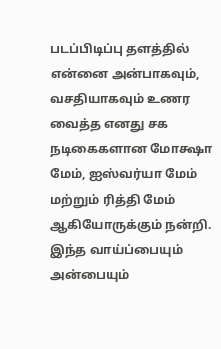படப்பிடிப்பு தளத்தில் என்னை அன்பாகவும், வசதியாகவும் உணர வைத்த எனது சக நடிகைகளான மோக்ஷா மேம், ஐஸ்வர்யா மேம் மற்றும் ரித்தி மேம் ஆகியோருக்கும் நன்றி. இந்த வாய்ப்பையும் அன்பையும்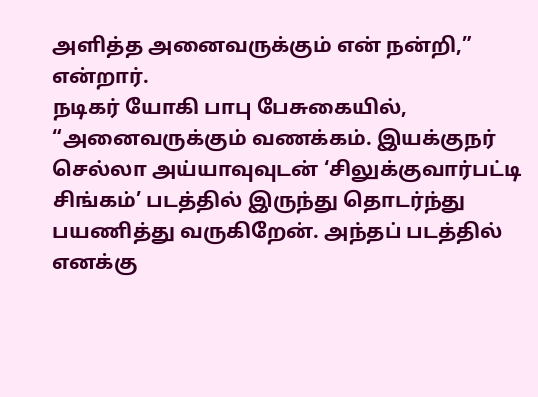அளித்த அனைவருக்கும் என் நன்றி,” என்றார்.
நடிகர் யோகி பாபு பேசுகையில், “அனைவருக்கும் வணக்கம். இயக்குநர் செல்லா அய்யாவுவுடன் ‘சிலுக்குவார்பட்டி சிங்கம்’ படத்தில் இருந்து தொடர்ந்து பயணித்து வருகிறேன். அந்தப் படத்தில் எனக்கு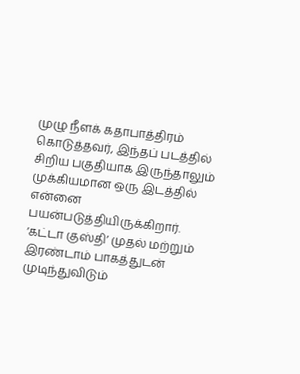முழு நீளக் கதாபாத்திரம் கொடுத்தவர், இந்தப் படத்தில் சிறிய பகுதியாக இருந்தாலும் முக்கியமான ஒரு இடத்தில் என்னை பயன்படுத்தியிருக்கிறார். ‘கட்டா குஸ்தி’ முதல் மற்றும் இரண்டாம் பாகத்துடன் முடிந்துவிடும்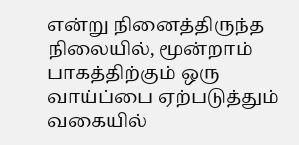என்று நினைத்திருந்த நிலையில், மூன்றாம் பாகத்திற்கும் ஒரு வாய்ப்பை ஏற்படுத்தும் வகையில்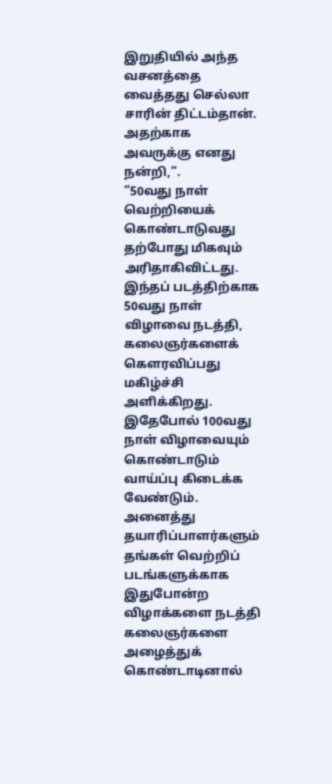இறுதியில் அந்த வசனத்தை வைத்தது செல்லா சாரின் திட்டம்தான். அதற்காக அவருக்கு எனது நன்றி,”.
“50வது நாள் வெற்றியைக் கொண்டாடுவது தற்போது மிகவும் அரிதாகிவிட்டது. இந்தப் படத்திற்காக 50வது நாள் விழாவை நடத்தி, கலைஞர்களைக் கௌரவிப்பது மகிழ்ச்சி அளிக்கிறது. இதேபோல் 100வது நாள் விழாவையும் கொண்டாடும் வாய்ப்பு கிடைக்க வேண்டும். அனைத்து தயாரிப்பாளர்களும் தங்கள் வெற்றிப் படங்களுக்காக இதுபோன்ற விழாக்களை நடத்தி கலைஞர்களை அழைத்துக் கொண்டாடினால்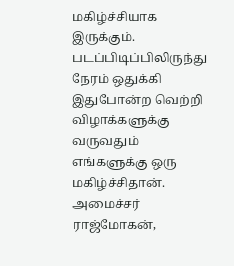மகிழ்ச்சியாக இருக்கும். படப்பிடிப்பிலிருந்து நேரம் ஒதுக்கி இதுபோன்ற வெற்றி விழாக்களுக்கு வருவதும் எங்களுக்கு ஒரு மகிழ்ச்சிதான். அமைச்சர் ராஜ்மோகன்,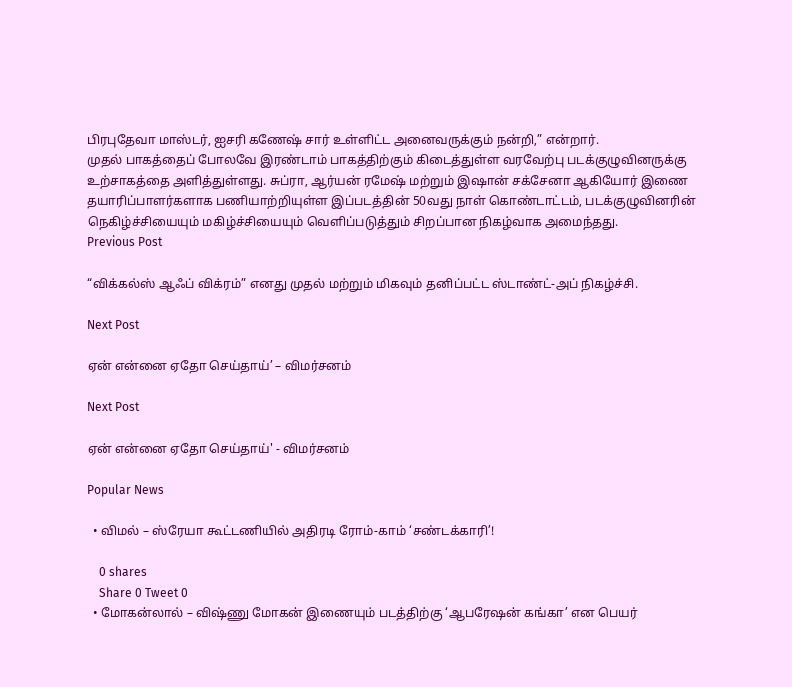பிரபுதேவா மாஸ்டர், ஐசரி கணேஷ் சார் உள்ளிட்ட அனைவருக்கும் நன்றி,” என்றார்.
முதல் பாகத்தைப் போலவே இரண்டாம் பாகத்திற்கும் கிடைத்துள்ள வரவேற்பு படக்குழுவினருக்கு உற்சாகத்தை அளித்துள்ளது. சுப்ரா, ஆர்யன் ரமேஷ் மற்றும் இஷான் சக்சேனா ஆகியோர் இணை தயாரிப்பாளர்களாக பணியாற்றியுள்ள இப்படத்தின் 50வது நாள் கொண்டாட்டம், படக்குழுவினரின் நெகிழ்ச்சியையும் மகிழ்ச்சியையும் வெளிப்படுத்தும் சிறப்பான நிகழ்வாக அமைந்தது.
Previous Post

“விக்கல்ஸ் ஆஃப் விக்ரம்” எனது முதல் மற்றும் மிகவும் தனிப்பட்ட ஸ்டாண்ட்-அப் நிகழ்ச்சி.

Next Post

ஏன் என்னை ஏதோ செய்தாய்’ – விமர்சனம்

Next Post

ஏன் என்னை ஏதோ செய்தாய்' - விமர்சனம்

Popular News

  • விமல் – ஸ்ரேயா கூட்டணியில் அதிரடி ரோம்-காம் ‘சண்டக்காரி’!

    0 shares
    Share 0 Tweet 0
  • மோகன்லால் – விஷ்ணு மோகன் இணையும் படத்திற்கு ‘ஆபரேஷன் கங்கா’ என பெயர்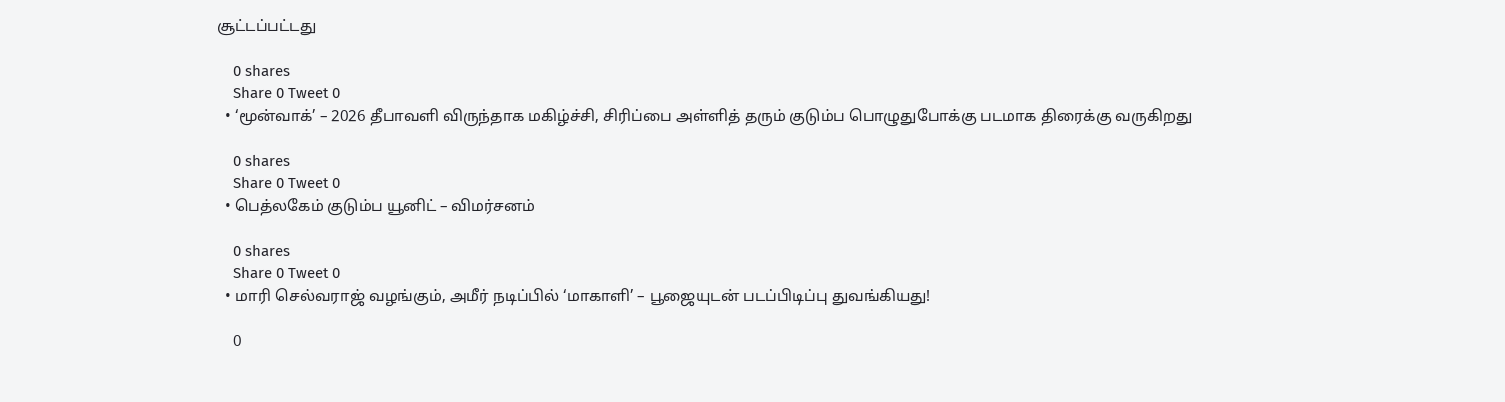சூட்டப்பட்டது

    0 shares
    Share 0 Tweet 0
  • ‘மூன்வாக்’ – 2026 தீபாவளி விருந்தாக மகிழ்ச்சி, சிரிப்பை அள்ளித் தரும் குடும்ப பொழுதுபோக்கு படமாக திரைக்கு வருகிறது

    0 shares
    Share 0 Tweet 0
  • பெத்லகேம் குடும்ப யூனிட் – விமர்சனம்

    0 shares
    Share 0 Tweet 0
  • மாரி செல்வராஜ் வழங்கும், அமீர் நடிப்பில் ‘மாகாளி’ – பூஜையுடன் படப்பிடிப்பு துவங்கியது!

    0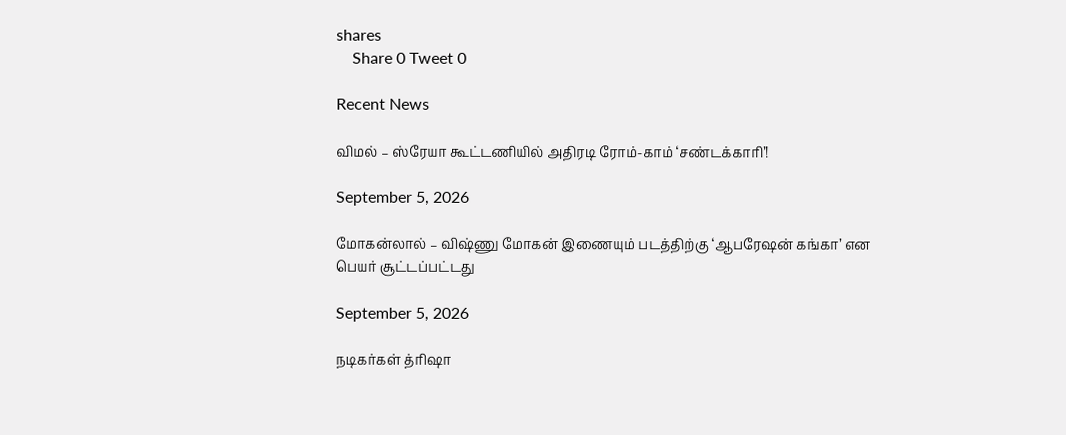shares
    Share 0 Tweet 0

Recent News

விமல் – ஸ்ரேயா கூட்டணியில் அதிரடி ரோம்-காம் ‘சண்டக்காரி’!

September 5, 2026

மோகன்லால் – விஷ்ணு மோகன் இணையும் படத்திற்கு ‘ஆபரேஷன் கங்கா’ என பெயர் சூட்டப்பட்டது

September 5, 2026

நடிகர்கள் த்ரிஷா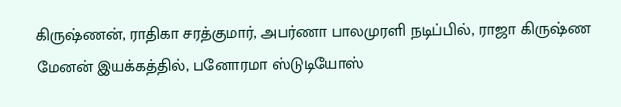கிருஷ்ணன், ராதிகா சரத்குமார், அபர்ணா பாலமுரளி நடிப்பில், ராஜா கிருஷ்ண மேனன் இயக்கத்தில், பனோரமா ஸ்டுடியோஸ்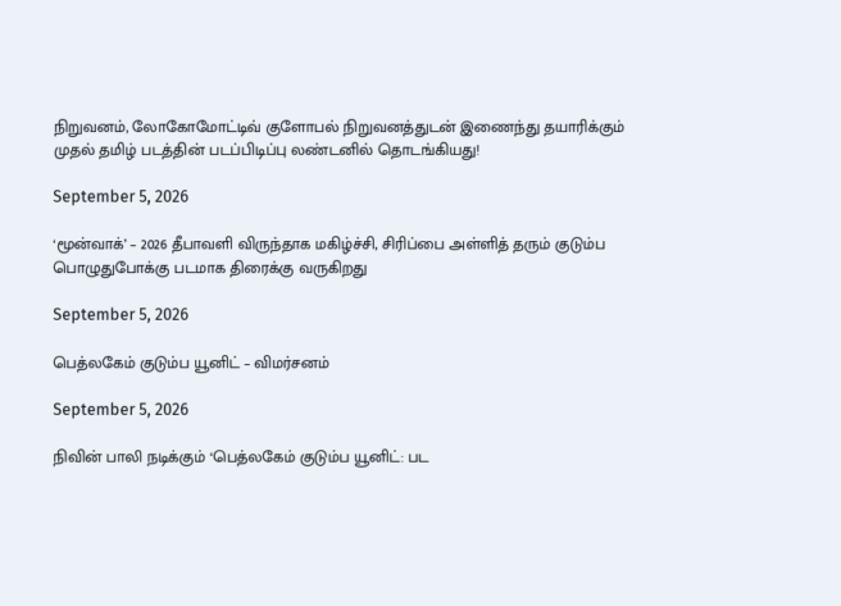நிறுவனம், லோகோமோட்டிவ் குளோபல் நிறுவனத்துடன் இணைந்து தயாரிக்கும் முதல் தமிழ் படத்தின் படப்பிடிப்பு லண்டனில் தொடங்கியது!

September 5, 2026

‘மூன்வாக்’ – 2026 தீபாவளி விருந்தாக மகிழ்ச்சி, சிரிப்பை அள்ளித் தரும் குடும்ப பொழுதுபோக்கு படமாக திரைக்கு வருகிறது

September 5, 2026

பெத்லகேம் குடும்ப யூனிட் – விமர்சனம்

September 5, 2026

நிவின் பாலி நடிக்கும் ‘பெத்லகேம் குடும்ப யூனிட்: பட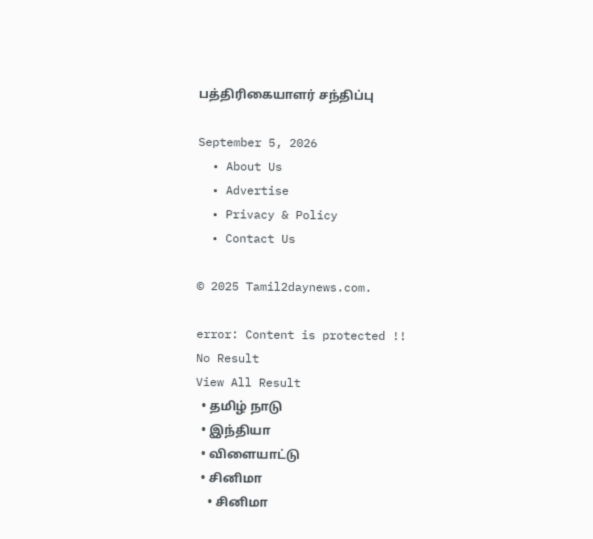பத்திரிகையாளர் சந்திப்பு

September 5, 2026
  • About Us
  • Advertise
  • Privacy & Policy
  • Contact Us

© 2025 Tamil2daynews.com.

error: Content is protected !!
No Result
View All Result
  • தமிழ் நாடு
  • இந்தியா
  • விளையாட்டு
  • சினிமா
    • சினிமா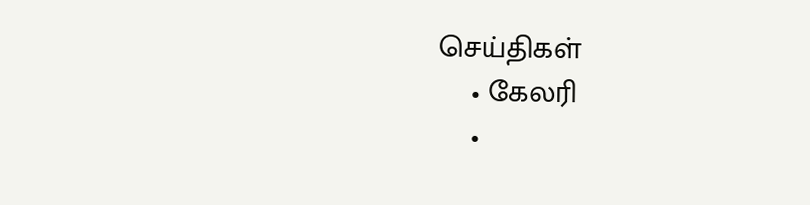செய்திகள்
    • கேலரி
    •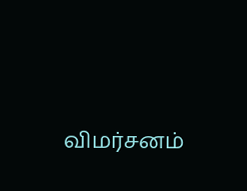விமர்சனம்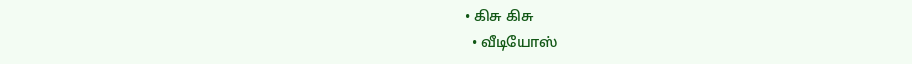• கிசு கிசு
  • வீடியோஸ்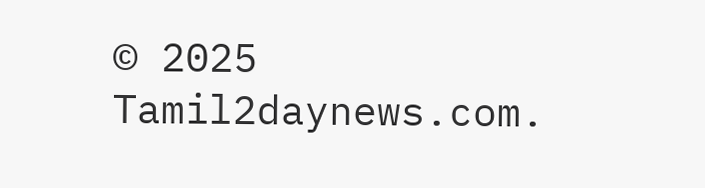© 2025 Tamil2daynews.com.